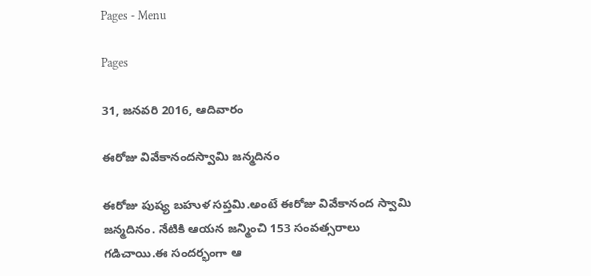Pages - Menu

Pages

31, జనవరి 2016, ఆదివారం

ఈరోజు వివేకానందస్వామి జన్మదినం

ఈరోజు పుష్య బహుళ సప్తమి.అంటే ఈరోజు వివేకానంద స్వామి జన్మదినం. నేటికి ఆయన జన్మించి 153 సంవత్సరాలు గడిచాయి.ఈ సందర్భంగా ఆ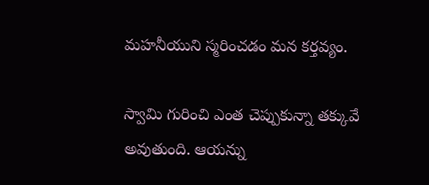మహనీయుని స్మరించడం మన కర్తవ్యం.

స్వామి గురించి ఎంత చెప్పుకున్నా తక్కువే అవుతుంది. ఆయన్ను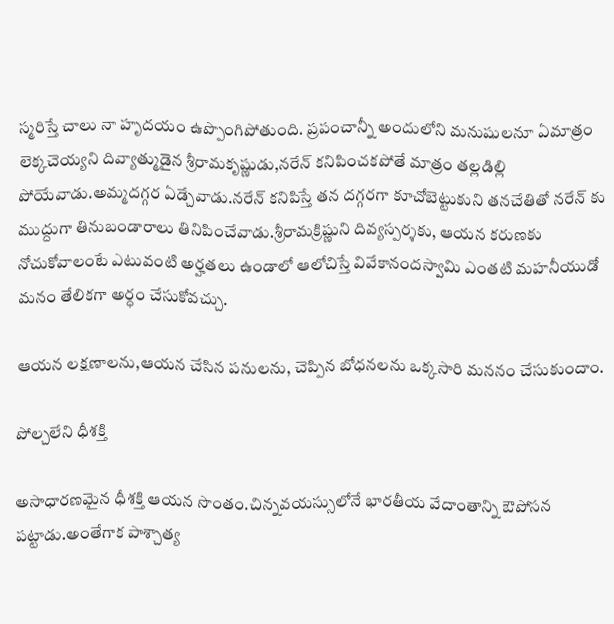స్మరిస్తే చాలు నా హృదయం ఉప్పొంగిపోతుంది. ప్రపంచాన్నీ అందులోని మనుషులనూ ఏమాత్రం లెక్కచెయ్యని దివ్యాత్ముడైన శ్రీరామకృష్ణుడు,నరేన్ కనిపించకపోతే మాత్రం తల్లడిల్లి పోయేవాడు.అమ్మదగ్గర ఏడ్చేవాడు.నరేన్ కనిపిస్తే తన దగ్గరగా కూచోబెట్టుకుని తనచేతితో నరేన్ కు ముద్దుగా తినుబండారాలు తినిపించేవాడు.శ్రీరామక్రిష్ణుని దివ్యస్పర్శకు, ఆయన కరుణకు నోచుకోవాలంటే ఎటువంటి అర్హతలు ఉండాలో ఆలోచిస్తే వివేకానందస్వామి ఎంతటి మహనీయుడో మనం తేలికగా అర్ధం చేసుకోవచ్చు.

ఆయన లక్షణాలను,ఆయన చేసిన పనులను, చెప్పిన బోధనలను ఒక్కసారి మననం చేసుకుందాం.

పోల్చలేని ధీశక్తి

అసాధారణమైన ధీశక్తి ఆయన సొంతం.చిన్నవయస్సులోనే భారతీయ వేదాంతాన్ని ఔపోసన పట్టాడు.అంతేగాక పాశ్చాత్య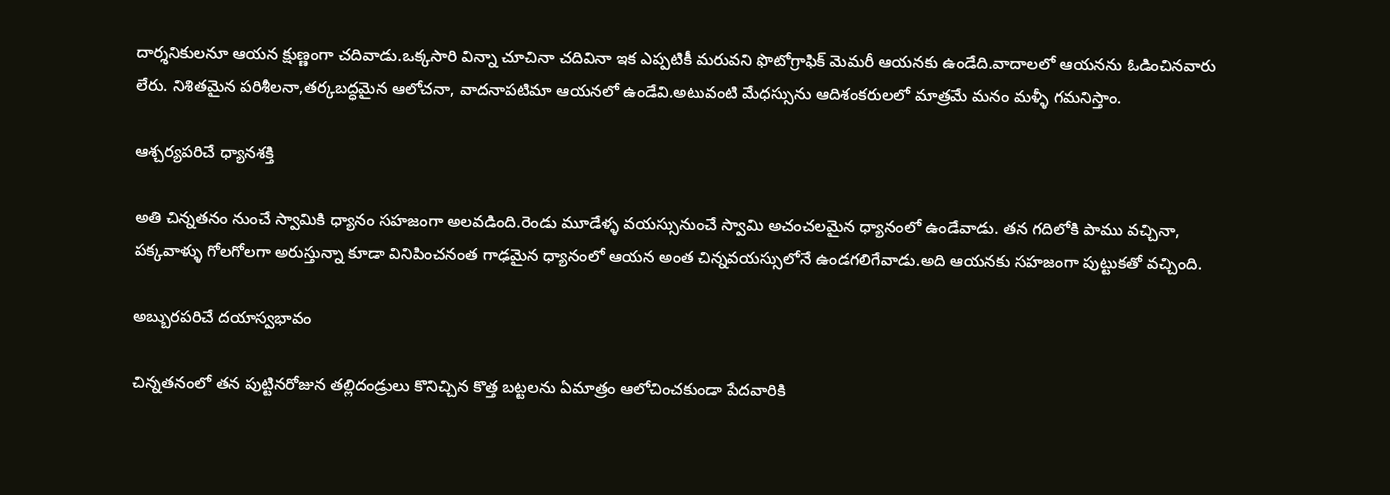దార్శనికులనూ ఆయన క్షుణ్ణంగా చదివాడు.ఒక్కసారి విన్నా చూచినా చదివినా ఇక ఎప్పటికీ మరువని ఫొటోగ్రాఫిక్ మెమరీ ఆయనకు ఉండేది.వాదాలలో ఆయనను ఓడించినవారు లేరు. నిశితమైన పరిశీలనా,తర్కబద్ధమైన ఆలోచనా, వాదనాపటిమా ఆయనలో ఉండేవి.అటువంటి మేధస్సును ఆదిశంకరులలో మాత్రమే మనం మళ్ళీ గమనిస్తాం.

ఆశ్చర్యపరిచే ధ్యానశక్తి

అతి చిన్నతనం నుంచే స్వామికి ధ్యానం సహజంగా అలవడింది.రెండు మూడేళ్ళ వయస్సునుంచే స్వామి అచంచలమైన ధ్యానంలో ఉండేవాడు. తన గదిలోకి పాము వచ్చినా, పక్కవాళ్ళు గోలగోలగా అరుస్తున్నా కూడా వినిపించనంత గాఢమైన ధ్యానంలో ఆయన అంత చిన్నవయస్సులోనే ఉండగలిగేవాడు.అది ఆయనకు సహజంగా పుట్టుకతో వచ్చింది.

అబ్బురపరిచే దయాస్వభావం

చిన్నతనంలో తన పుట్టినరోజున తల్లిదండ్రులు కొనిచ్చిన కొత్త బట్టలను ఏమాత్రం ఆలోచించకుండా పేదవారికి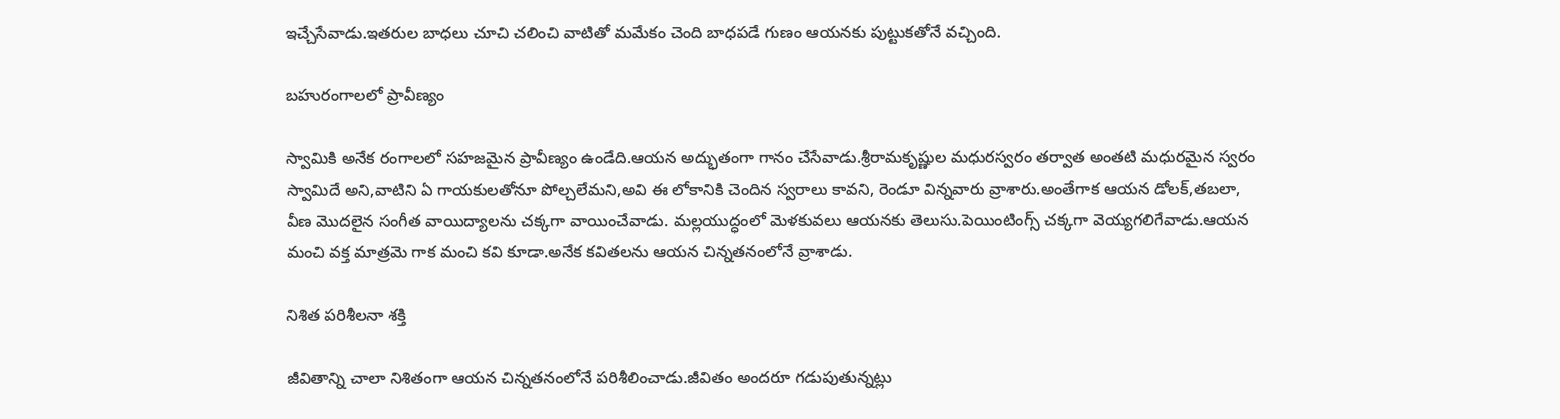ఇచ్చేసేవాడు.ఇతరుల బాధలు చూచి చలించి వాటితో మమేకం చెంది బాధపడే గుణం ఆయనకు పుట్టుకతోనే వచ్చింది.

బహురంగాలలో ప్రావీణ్యం

స్వామికి అనేక రంగాలలో సహజమైన ప్రావీణ్యం ఉండేది.ఆయన అద్భుతంగా గానం చేసేవాడు.శ్రీరామకృష్ణుల మధురస్వరం తర్వాత అంతటి మధురమైన స్వరం స్వామిదే అని,వాటిని ఏ గాయకులతోనూ పోల్చలేమని,అవి ఈ లోకానికి చెందిన స్వరాలు కావని, రెండూ విన్నవారు వ్రాశారు.అంతేగాక ఆయన డోలక్,తబలా, వీణ మొదలైన సంగీత వాయిద్యాలను చక్కగా వాయించేవాడు. మల్లయుద్ధంలో మెళకువలు ఆయనకు తెలుసు.పెయింటింగ్స్ చక్కగా వెయ్యగలిగేవాడు.ఆయన మంచి వక్త మాత్రమె గాక మంచి కవి కూడా.అనేక కవితలను ఆయన చిన్నతనంలోనే వ్రాశాడు.

నిశిత పరిశీలనా శక్తి

జీవితాన్ని చాలా నిశితంగా ఆయన చిన్నతనంలోనే పరిశీలించాడు.జీవితం అందరూ గడుపుతున్నట్లు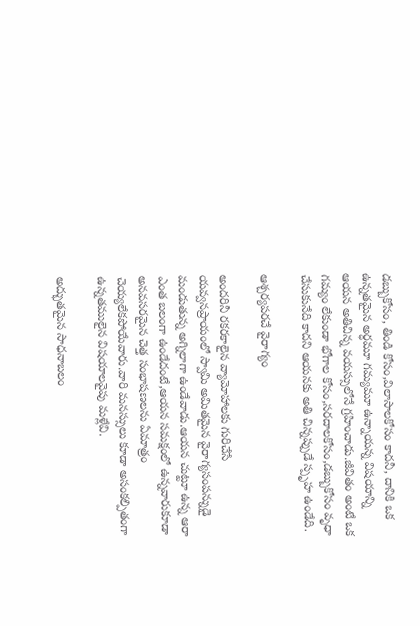డబ్బుకోసం, తిండి కోసం,విలాసాలకోసం కాదనీ, దానికి ఒక ఉన్నతమైన అర్ధమూ గమ్యమూ ఉన్నాయన్న విషయాన్ని ఆయన అతిచిన్న వయస్సులోనే గ్రహించాడు.జీవితం అంటే ఒక గమ్యం లేకుండా భోగాల కోసం,సరదాలకోసం,డబ్బుకోసం వృధా చేసుకునేది కాదని ఆయనకు అతి చిన్నప్పుడే స్పృహ ఉండేది.

ఆశ్చర్యపరచే వైరాగ్యం

అందరినీ రకరకాలైన వ్యామోహాలకు గురిచేసే యవ్వనప్రాయంలో స్వామి అమితమైన వైరాగ్యసంపన్నుడై మండుతున్న అగ్నిలాగా ఉండేవాడు.ఆయన చుట్టూ ఉన్న ఆరా ఎంత బలంగా ఉండేదంటే,ఆయన సమక్షంలో ఉన్నవారుకూడా అనవసరమైన చెత్త సంభాషణలను ఏమాత్రం చెయ్యలేకపోయేవారు.వారి మనస్సులు కూడా అసంకల్పితంగా ఉన్నతములైన విషయాలవైపు మళ్లేవి.

అద్భుతమైన సాధనాబలం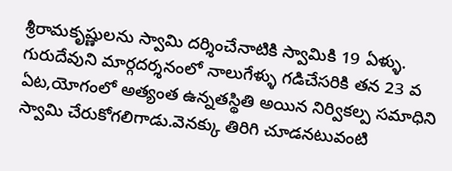శ్రీరామకృష్ణులను స్వామి దర్శించేనాటికి స్వామికి 19 ఏళ్ళు. గురుదేవుని మార్గదర్శనంలో నాలుగేళ్ళు గడిచేసరికి తన 23 వ ఏట,యోగంలో అత్యంత ఉన్నతస్థితి అయిన నిర్వికల్ప సమాధిని స్వామి చేరుకోగలిగాడు.వెనక్కు తిరిగి చూడనటువంటి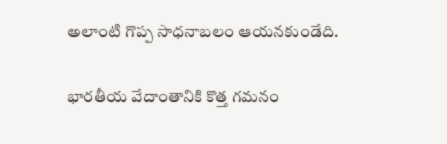అలాంటి గొప్ప సాధనాబలం ఆయనకుండేది.

భారతీయ వేదాంతానికి కొత్త గమనం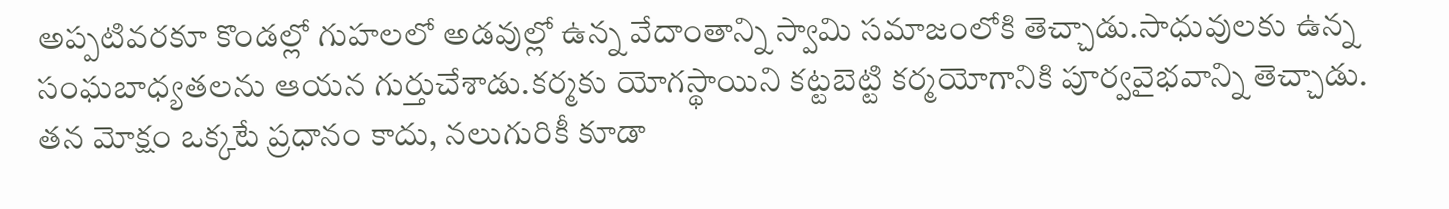అప్పటివరకూ కొండల్లో గుహలలో అడవుల్లో ఉన్న వేదాంతాన్ని స్వామి సమాజంలోకి తెచ్చాడు.సాధువులకు ఉన్న సంఘబాధ్యతలను ఆయన గుర్తుచేశాడు.కర్మకు యోగస్థాయిని కట్టబెట్టి కర్మయోగానికి పూర్వవైభవాన్ని తెచ్చాడు. తన మోక్షం ఒక్కటే ప్రధానం కాదు, నలుగురికీ కూడా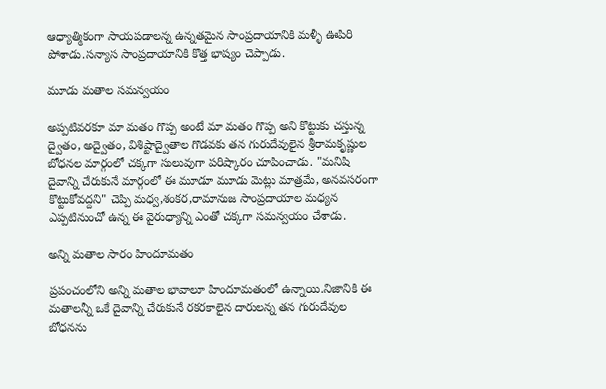ఆధ్యాత్మికంగా సాయపడాలన్న ఉన్నతమైన సాంప్రదాయానికి మళ్ళీ ఊపిరి పోశాడు.సన్యాస సాంప్రదాయానికి కొత్త భాష్యం చెప్పాడు.

మూడు మతాల సమన్వయం

అప్పటివరకూ మా మతం గొప్ప అంటే మా మతం గొప్ప అని కొట్టుకు చస్తున్న ద్వైతం, అద్వైతం, విశిష్టాద్వైతాల గొడవకు తన గురుదేవులైన శ్రీరామకృష్ణుల బోధనల మార్గంలో చక్కగా సులువుగా పరిష్కారం చూపించాడు. "మనిషి దైవాన్ని చేరుకునే మార్గంలో ఈ మూడూ మూడు మెట్లు మాత్రమే, అనవసరంగా కొట్టుకోవద్దని" చెప్పి మధ్వ,శంకర,రామానుజ సాంప్రదాయాల మధ్యన ఎప్పటినుంచో ఉన్న ఈ వైరుధ్యాన్ని ఎంతో చక్కగా సమన్వయం చేశాడు.

అన్ని మతాల సారం హిందూమతం

ప్రపంచంలోని అన్ని మతాల భావాలూ హిందూమతంలో ఉన్నాయి.నిజానికి ఈ మతాలన్నీ ఒకే దైవాన్ని చేరుకునే రకరకాలైన దారులన్న తన గురుదేవుల బోధనను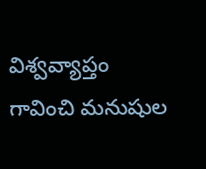విశ్వవ్యాప్తం గావించి మనుషుల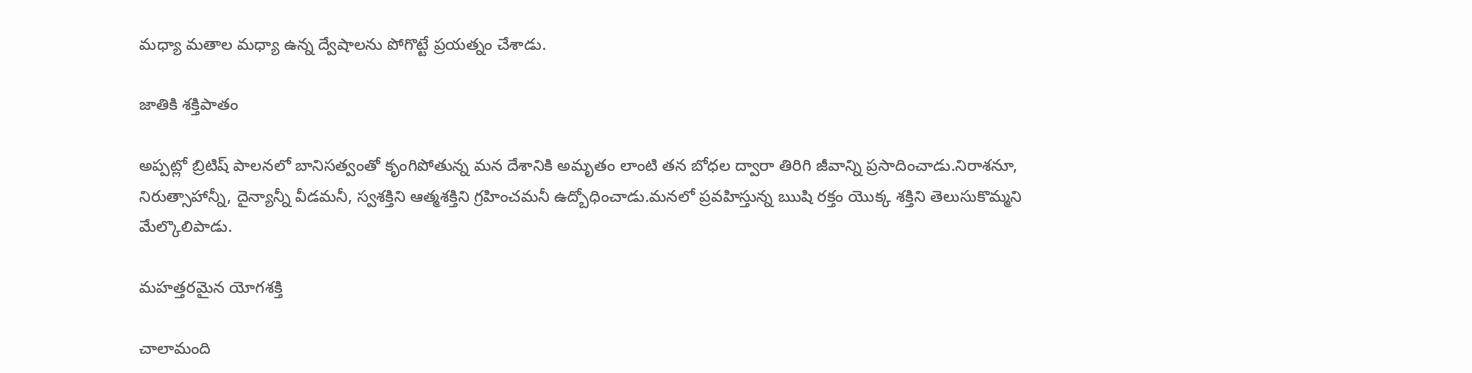మధ్యా మతాల మధ్యా ఉన్న ద్వేషాలను పోగొట్టే ప్రయత్నం చేశాడు.

జాతికి శక్తిపాతం

అప్పట్లో బ్రిటిష్ పాలనలో బానిసత్వంతో కృంగిపోతున్న మన దేశానికి అమృతం లాంటి తన బోధల ద్వారా తిరిగి జీవాన్ని ప్రసాదించాడు.నిరాశనూ, నిరుత్సాహాన్నీ, దైన్యాన్నీ వీడమనీ, స్వశక్తిని ఆత్మశక్తిని గ్రహించమనీ ఉద్బోధించాడు.మనలో ప్రవహిస్తున్న ఋషి రక్తం యొక్క శక్తిని తెలుసుకొమ్మని మేల్కొలిపాడు.

మహత్తరమైన యోగశక్తి

చాలామంది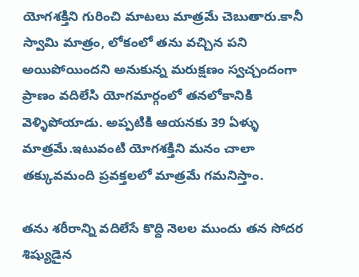యోగశక్తిని గురించి మాటలు మాత్రమే చెబుతారు.కానీ స్వామి మాత్రం, లోకంలో తను వచ్చిన పని అయిపోయిందని అనుకున్న మరుక్షణం స్వచ్చందంగా ప్రాణం వదిలేసి యోగమార్గంలో తనలోకానికి వెళ్ళిపోయాడు. అప్పటికి ఆయనకు 39 ఏళ్ళు మాత్రమే.ఇటువంటి యోగశక్తిని మనం చాలా తక్కువమంది ప్రవక్తలలో మాత్రమే గమనిస్తాం.

తను శరీరాన్ని వదిలేసే కొద్ది నెలల ముందు తన సోదర శిష్యుడైన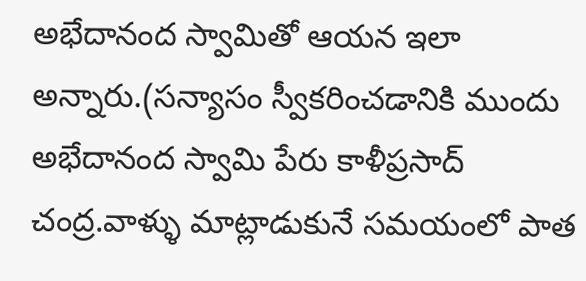అభేదానంద స్వామితో ఆయన ఇలా అన్నారు.(సన్యాసం స్వీకరించడానికి ముందు అభేదానంద స్వామి పేరు కాళీప్రసాద్ చంద్ర.వాళ్ళు మాట్లాడుకునే సమయంలో పాత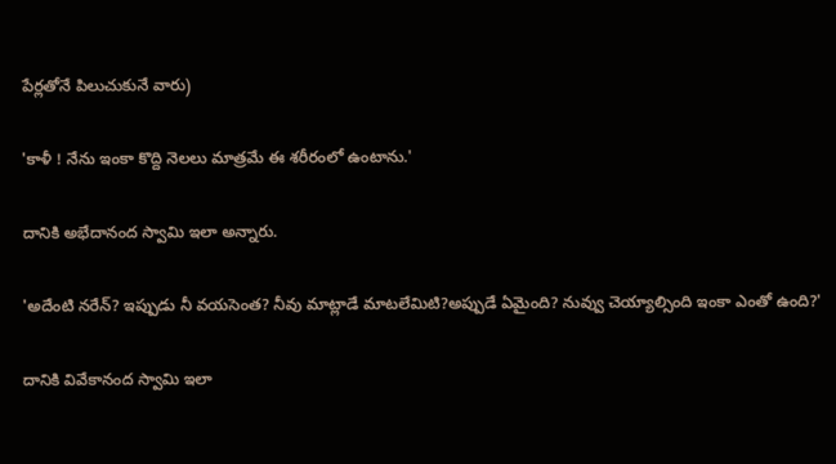పేర్లతోనే పిలుచుకునే వారు)

'కాళీ ! నేను ఇంకా కొద్ది నెలలు మాత్రమే ఈ శరీరంలో ఉంటాను.'

దానికి అభేదానంద స్వామి ఇలా అన్నారు.

'అదేంటి నరేన్? ఇప్పుడు నీ వయసెంత? నీవు మాట్లాడే మాటలేమిటి?అప్పుడే ఏమైంది? నువ్వు చెయ్యాల్సింది ఇంకా ఎంతో ఉంది?'

దానికి వివేకానంద స్వామి ఇలా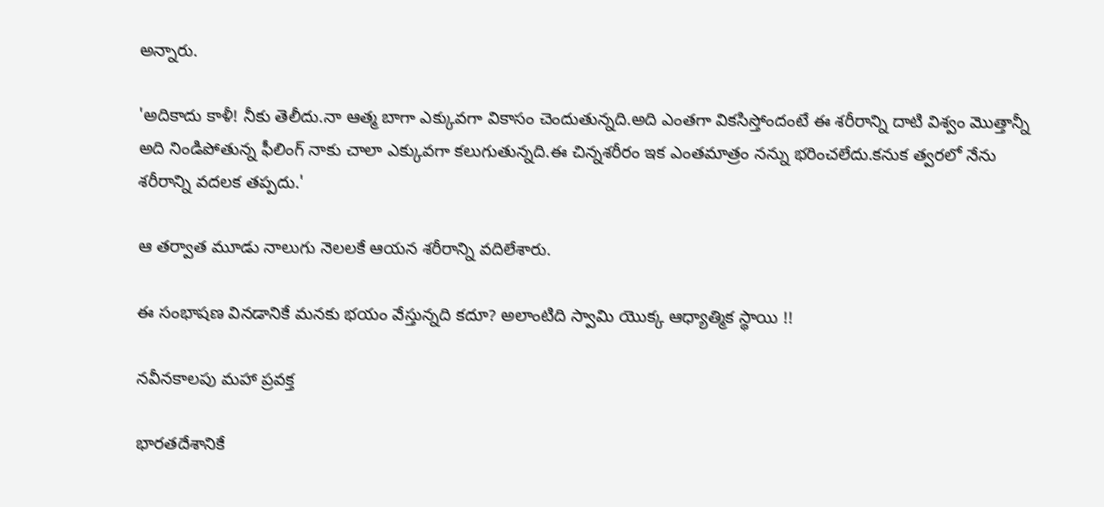అన్నారు.

'అదికాదు కాళీ! నీకు తెలీదు.నా ఆత్మ బాగా ఎక్కువగా వికాసం చెందుతున్నది.అది ఎంతగా వికసిస్తోందంటే ఈ శరీరాన్ని దాటి విశ్వం మొత్తాన్నీ అది నిండిపోతున్న ఫీలింగ్ నాకు చాలా ఎక్కువగా కలుగుతున్నది.ఈ చిన్నశరీరం ఇక ఎంతమాత్రం నన్ను భరించలేదు.కనుక త్వరలో నేను శరీరాన్ని వదలక తప్పదు.'

ఆ తర్వాత మూడు నాలుగు నెలలకే ఆయన శరీరాన్ని వదిలేశారు.

ఈ సంభాషణ వినడానికే మనకు భయం వేస్తున్నది కదూ? అలాంటిది స్వామి యొక్క ఆధ్యాత్మిక స్థాయి !!

నవీనకాలపు మహా ప్రవక్త

భారతదేశానికే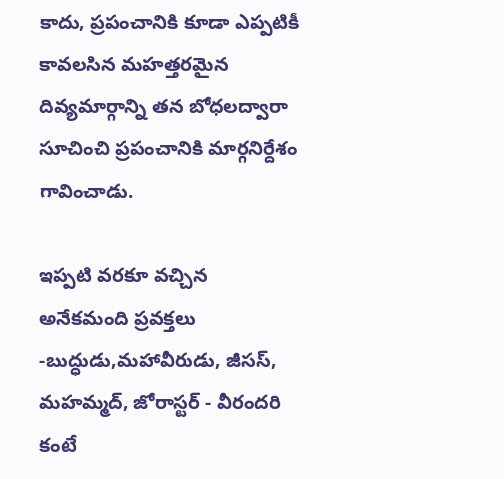కాదు, ప్రపంచానికి కూడా ఎప్పటికీ కావలసిన మహత్తరమైన దివ్యమార్గాన్ని తన బోధలద్వారా సూచించి ప్రపంచానికి మార్గనిర్దేశం గావించాడు.

ఇప్పటి వరకూ వచ్చిన అనేకమంది ప్రవక్తలు -బుద్ధుడు,మహావీరుడు, జీసస్, మహమ్మద్, జోరాస్టర్ - వీరందరి కంటే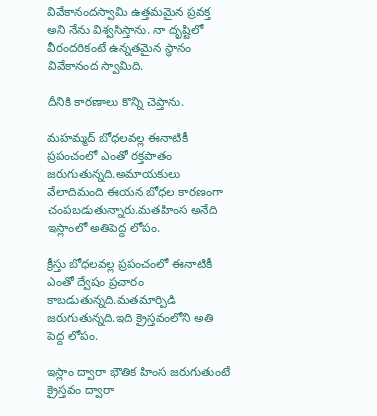వివేకానందస్వామి ఉత్తమమైన ప్రవక్త అని నేను విశ్వసిస్తాను. నా దృష్టిలో వీరందరికంటే ఉన్నతమైన స్థానం వివేకానంద స్వామిది.

దీనికి కారణాలు కొన్ని చెప్తాను.

మహమ్మద్ బోధలవల్ల ఈనాటికీ ప్రపంచంలో ఎంతో రక్తపాతం జరుగుతున్నది.అమాయకులు వేలాదిమంది ఈయన బోధల కారణంగా చంపబడుతున్నారు.మతహింస అనేది ఇస్లాంలో అతిపెద్ద లోపం.

క్రీస్తు బోధలవల్ల ప్రపంచంలో ఈనాటికీ ఎంతో ద్వేషం ప్రచారం కాబడుతున్నది.మతమార్పిడి జరుగుతున్నది.ఇది క్రైస్తవంలోని అతి పెద్ద లోపం.

ఇస్లాం ద్వారా భౌతిక హింస జరుగుతుంటే క్రైస్తవం ద్వారా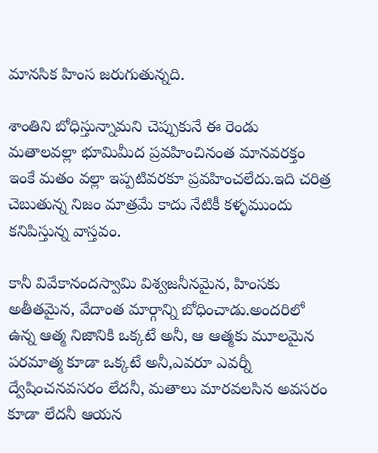మానసిక హింస జరుగుతున్నది.

శాంతిని బోధిస్తున్నామని చెప్పుకునే ఈ రెండు మతాలవల్లా భూమిమీద ప్రవహించినంత మానవరక్తం ఇంకే మతం వల్లా ఇప్పటివరకూ ప్రవహించలేదు.ఇది చరిత్ర చెబుతున్న నిజం మాత్రమే కాదు నేటికీ కళ్ళముందు కనిపిస్తున్న వాస్తవం.

కానీ వివేకానందస్వామి విశ్వజనీనమైన, హింసకు అతీతమైన, వేదాంత మార్గాన్ని బోధించాడు.అందరిలో ఉన్న ఆత్మ నిజానికి ఒక్కటే అనీ, ఆ ఆత్మకు మూలమైన పరమాత్మ కూడా ఒక్కటే అనీ,ఎవరూ ఎవర్నీ ద్వేషించనవసరం లేదనీ, మతాలు మారవలసిన అవసరం కూడా లేదనీ ఆయన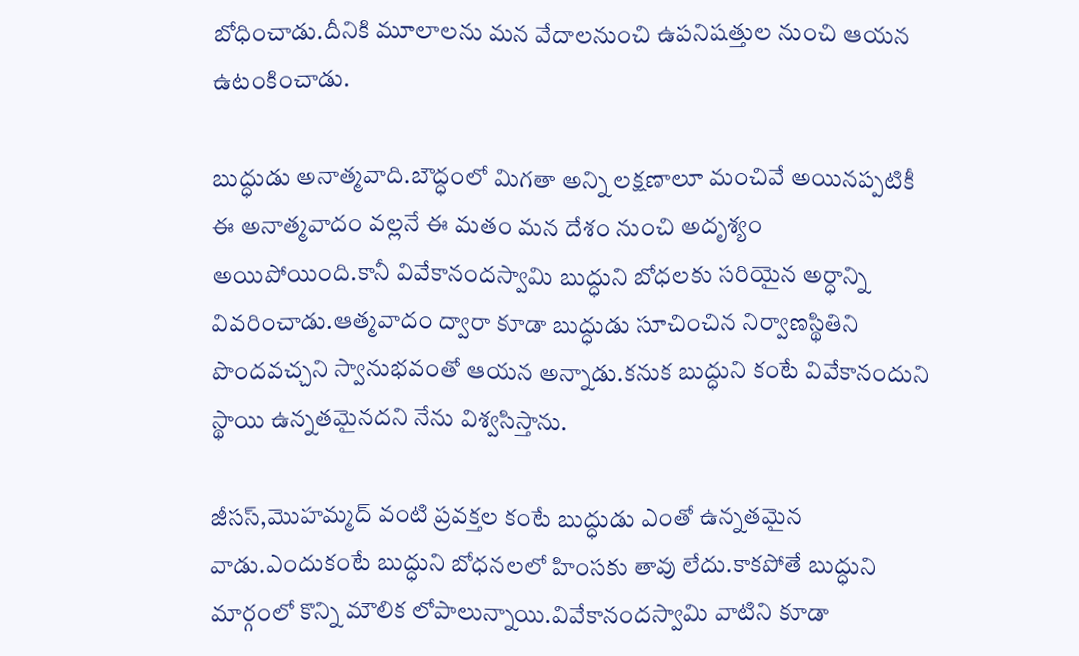బోధించాడు.దీనికి మూలాలను మన వేదాలనుంచి ఉపనిషత్తుల నుంచి ఆయన ఉటంకించాడు.

బుద్ధుడు అనాత్మవాది.బౌద్ధంలో మిగతా అన్ని లక్షణాలూ మంచివే అయినప్పటికీ ఈ అనాత్మవాదం వల్లనే ఈ మతం మన దేశం నుంచి అదృశ్యం అయిపోయింది.కానీ వివేకానందస్వామి బుద్ధుని బోధలకు సరియైన అర్ధాన్ని వివరించాడు.ఆత్మవాదం ద్వారా కూడా బుద్ధుడు సూచించిన నిర్వాణస్థితిని పొందవచ్చని స్వానుభవంతో ఆయన అన్నాడు.కనుక బుద్ధుని కంటే వివేకానందుని స్థాయి ఉన్నతమైనదని నేను విశ్వసిస్తాను.

జీసస్,మొహమ్మద్ వంటి ప్రవక్తల కంటే బుద్ధుడు ఎంతో ఉన్నతమైన వాడు.ఎందుకంటే బుద్ధుని బోధనలలో హింసకు తావు లేదు.కాకపోతే బుద్ధుని మార్గంలో కొన్ని మౌలిక లోపాలున్నాయి.వివేకానందస్వామి వాటిని కూడా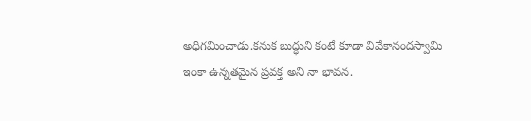అధిగమించాడు.కనుక బుద్ధుని కంటే కూడా వివేకానందస్వామి ఇంకా ఉన్నతమైన ప్రవక్త అని నా భావన.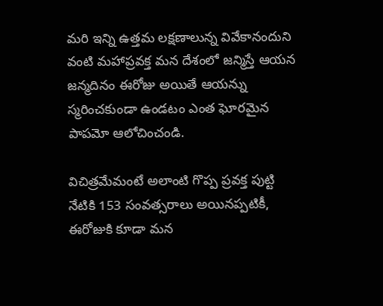మరి ఇన్ని ఉత్తమ లక్షణాలున్న వివేకానందుని వంటి మహాప్రవక్త మన దేశంలో జన్మిస్తే ఆయన జన్మదినం ఈరోజు అయితే ఆయన్ను స్మరించకుండా ఉండటం ఎంత ఘోరమైన పాపమో ఆలోచించండి.

విచిత్రమేమంటే అలాంటి గొప్ప ప్రవక్త పుట్టి నేటికి 153 సంవత్సరాలు అయినప్పటికీ, ఈరోజుకి కూడా మన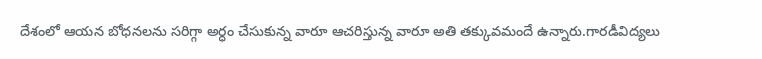దేశంలో ఆయన బోధనలను సరిగ్గా అర్ధం చేసుకున్న వారూ ఆచరిస్తున్న వారూ అతి తక్కువమందే ఉన్నారు.గారడీవిద్యలు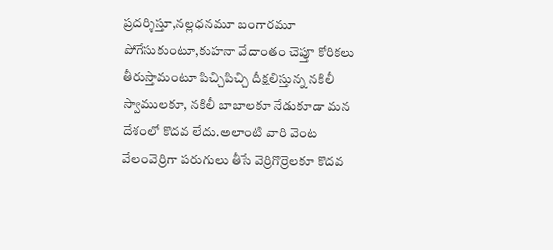ప్రదర్శిస్తూ,నల్లధనమూ బంగారమూ పోగేసుకుంటూ,కుహనా వేదాంతం చెప్తూ కోరికలు తీరుస్తామంటూ పిచ్చిపిచ్చి దీక్షలిస్తున్న నకిలీ స్వాములకూ, నకిలీ బాబాలకూ నేడుకూడా మన దేశంలో కొదవ లేదు.అలాంటి వారి వెంట వేలంవెర్రిగా పరుగులు తీసే వెర్రిగొర్రెలకూ కొదవ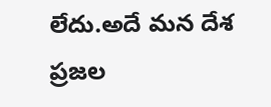లేదు.అదే మన దేశ ప్రజల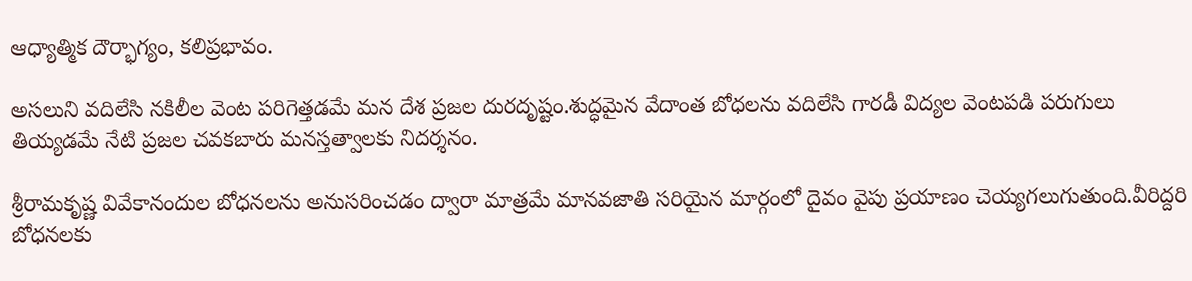ఆధ్యాత్మిక దౌర్భాగ్యం, కలిప్రభావం.

అసలుని వదిలేసి నకిలీల వెంట పరిగెత్తడమే మన దేశ ప్రజల దురదృష్టం.శుద్ధమైన వేదాంత బోధలను వదిలేసి గారడీ విద్యల వెంటపడి పరుగులు తియ్యడమే నేటి ప్రజల చవకబారు మనస్తత్వాలకు నిదర్శనం.

శ్రీరామకృష్ణ వివేకానందుల బోధనలను అనుసరించడం ద్వారా మాత్రమే మానవజాతి సరియైన మార్గంలో దైవం వైపు ప్రయాణం చెయ్యగలుగుతుంది.వీరిద్దరి బోధనలకు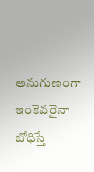అనుగుణంగా ఇంకెవరైనా బోధిస్తే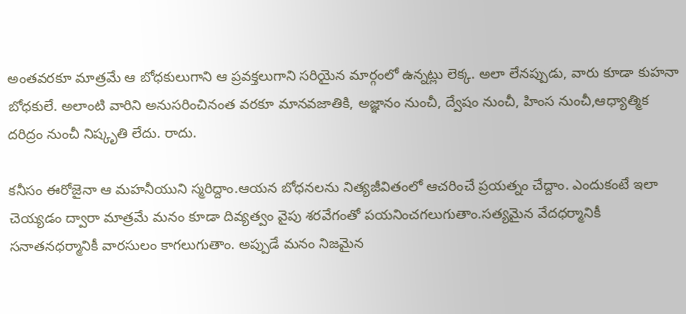అంతవరకూ మాత్రమే ఆ బోధకులుగాని ఆ ప్రవక్తలుగాని సరియైన మార్గంలో ఉన్నట్లు లెక్క. అలా లేనప్పుడు, వారు కూడా కుహనా బోధకులే. అలాంటి వారిని అనుసరించినంత వరకూ మానవజాతికి, అజ్ఞానం నుంచీ, ద్వేషం నుంచీ, హింస నుంచీ,ఆధ్యాత్మిక దరిద్రం నుంచీ నిష్కృతి లేదు. రాదు.

కనీసం ఈరోజైనా ఆ మహనీయుని స్మరిద్దాం.ఆయన బోధనలను నిత్యజీవితంలో ఆచరించే ప్రయత్నం చేద్దాం. ఎందుకంటే ఇలా చెయ్యడం ద్వారా మాత్రమే మనం కూడా దివ్యత్వం వైపు శరవేగంతో పయనించగలుగుతాం.సత్యమైన వేదధర్మానికీ సనాతనధర్మానికీ వారసులం కాగలుగుతాం. అప్పుడే మనం నిజమైన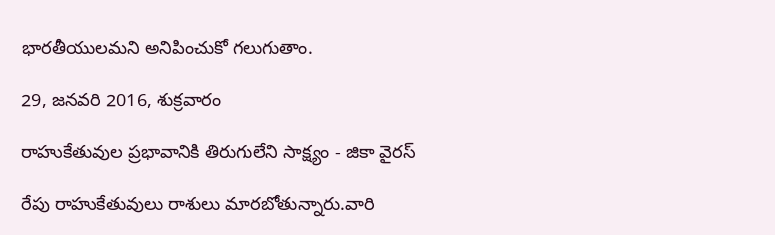భారతీయులమని అనిపించుకో గలుగుతాం.

29, జనవరి 2016, శుక్రవారం

రాహుకేతువుల ప్రభావానికి తిరుగులేని సాక్ష్యం - జికా వైరస్

రేపు రాహుకేతువులు రాశులు మారబోతున్నారు.వారి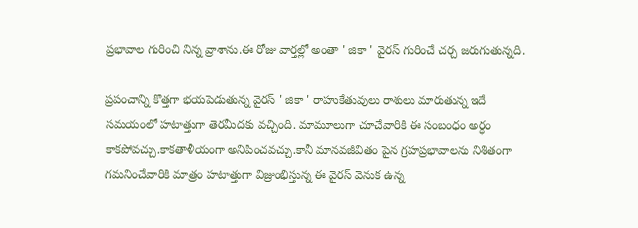ప్రభావాల గురించి నిన్న వ్రాశాను.ఈ రోజు వార్తల్లో అంతా ' జికా ' వైరస్ గురించే చర్చ జరుగుతున్నది.

ప్రపంచాన్ని కొత్తగా భయపెడుతున్న వైరస్ ' జికా ' రాహుకేతువులు రాశులు మారుతున్న ఇదే సమయంలో హటాత్తుగా తెరమీదకు వచ్చింది. మామూలుగా చూచేవారికి ఈ సంబంధం అర్ధం కాకపోవచ్చు.కాకతాళీయంగా అనిపించవచ్చు.కానీ మానవజీవితం పైన గ్రహప్రభావాలను నిశితంగా గమనించేవారికి మాత్రం హటాత్తుగా విజ్రుంభిస్తున్న ఈ వైరస్ వెనుక ఉన్న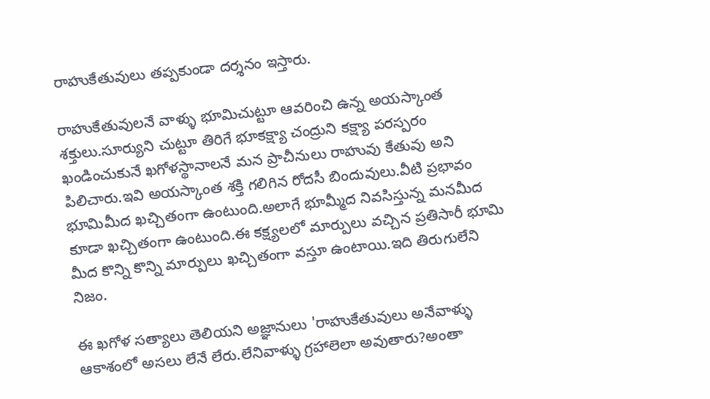రాహుకేతువులు తప్పకుండా దర్శనం ఇస్తారు.

రాహుకేతువులనే వాళ్ళు భూమిచుట్టూ ఆవరించి ఉన్న అయస్కాంత శక్తులు.సూర్యుని చుట్టూ తిరిగే భూకక్ష్యా చంద్రుని కక్ష్యా పరస్పరం ఖండించుకునే ఖగోళస్థానాలనే మన ప్రాచీనులు రాహువు కేతువు అని పిలిచారు.ఇవి అయస్కాంత శక్తి గలిగిన రోదసీ బిందువులు.వీటి ప్రభావం భూమిమీద ఖచ్చితంగా ఉంటుంది.అలాగే భూమ్మీద నివసిస్తున్న మనమీద కూడా ఖచ్చితంగా ఉంటుంది.ఈ కక్ష్యలలో మార్పులు వచ్చిన ప్రతిసారీ భూమి మీద కొన్ని కొన్ని మార్పులు ఖచ్చితంగా వస్తూ ఉంటాయి.ఇది తిరుగులేని నిజం.

ఈ ఖగోళ సత్యాలు తెలియని అజ్ఞానులు 'రాహుకేతువులు అనేవాళ్ళు ఆకాశంలో అసలు లేనే లేరు.లేనివాళ్ళు గ్రహాలెలా అవుతారు?అంతా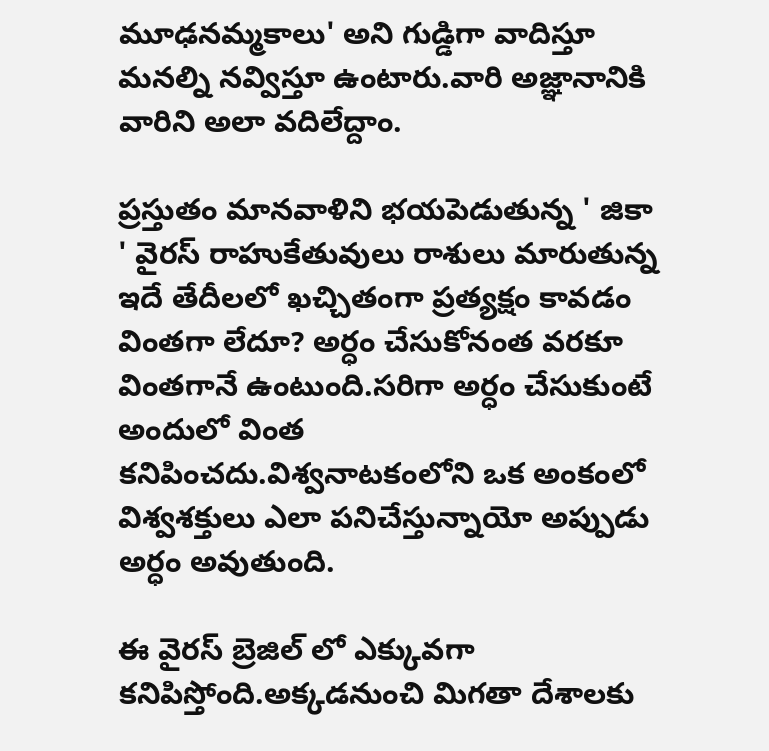మూఢనమ్మకాలు' అని గుడ్డిగా వాదిస్తూ మనల్ని నవ్విస్తూ ఉంటారు.వారి అజ్ఞానానికి వారిని అలా వదిలేద్దాం.

ప్రస్తుతం మానవాళిని భయపెడుతున్న ' జికా ' వైరస్ రాహుకేతువులు రాశులు మారుతున్న ఇదే తేదీలలో ఖచ్చితంగా ప్రత్యక్షం కావడం వింతగా లేదూ? అర్ధం చేసుకోనంత వరకూ వింతగానే ఉంటుంది.సరిగా అర్ధం చేసుకుంటే అందులో వింత కనిపించదు.విశ్వనాటకంలోని ఒక అంకంలో విశ్వశక్తులు ఎలా పనిచేస్తున్నాయో అప్పుడు అర్ధం అవుతుంది.

ఈ వైరస్ బ్రెజిల్ లో ఎక్కువగా కనిపిస్తోంది.అక్కడనుంచి మిగతా దేశాలకు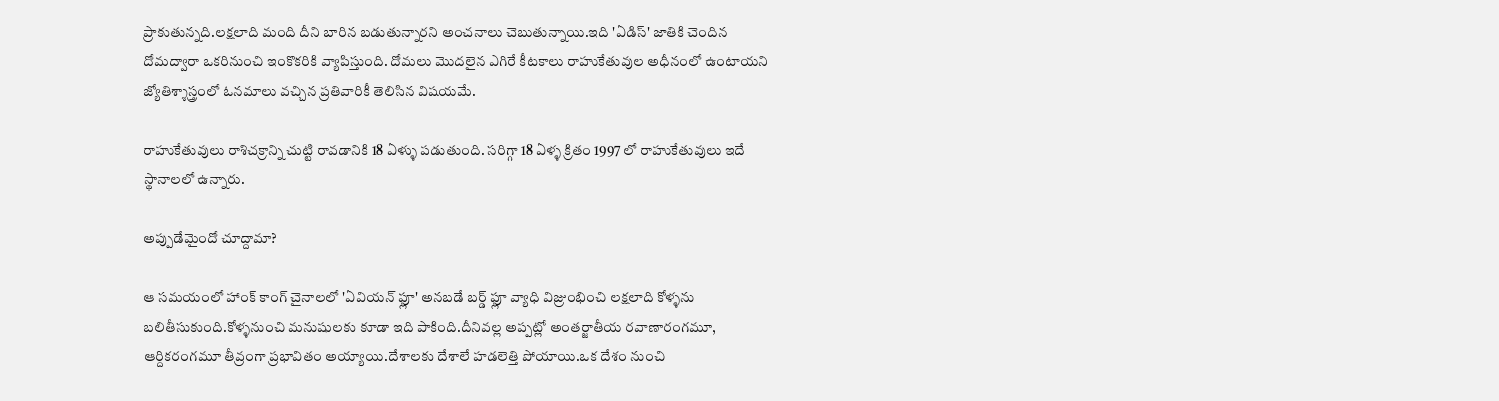ప్రాకుతున్నది.లక్షలాది మంది దీని బారిన బడుతున్నారని అంచనాలు చెబుతున్నాయి.ఇది 'ఏడిస్' జాతికి చెందిన దోమద్వారా ఒకరినుంచి ఇంకొకరికి వ్యాపిస్తుంది. దోమలు మొదలైన ఎగిరే కీటకాలు రాహుకేతువుల అధీనంలో ఉంటాయని జ్యోతిశ్శాస్త్రంలో ఓనమాలు వచ్చిన ప్రతివారికీ తెలిసిన విషయమే.

రాహుకేతువులు రాశిచక్రాన్ని చుట్టి రావడానికి 18 ఏళ్ళు పడుతుంది. సరిగ్గా 18 ఏళ్ళ క్రితం 1997 లో రాహుకేతువులు ఇదే స్థానాలలో ఉన్నారు.

అప్పుడేమైందో చూద్దామా?

ఆ సమయంలో హాంక్ కాంగ్ చైనాలలో 'ఏవియన్ ఫ్లూ' అనబడే బర్డ్ ఫ్లూ వ్యాధి విజ్రుంభించి లక్షలాది కోళ్ళను బలితీసుకుంది.కోళ్ళనుంచి మనుషులకు కూడా ఇది పాకింది.దీనివల్ల అప్పట్లో అంతర్జాతీయ రవాణారంగమూ, ఆర్దికరంగమూ తీవ్రంగా ప్రభావితం అయ్యాయి.దేశాలకు దేశాలే హడలెత్తి పోయాయి.ఒక దేశం నుంచి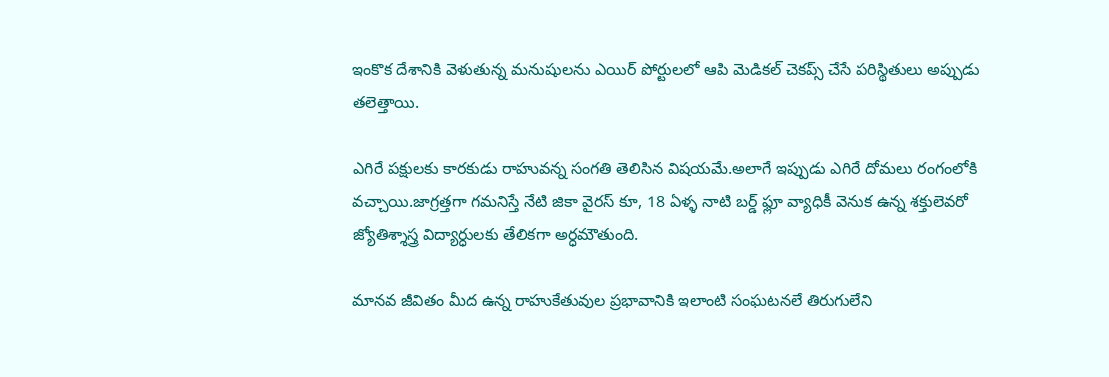ఇంకొక దేశానికి వెళుతున్న మనుషులను ఎయిర్ పోర్టులలో ఆపి మెడికల్ చెకప్స్ చేసే పరిస్థితులు అప్పుడు తలెత్తాయి.

ఎగిరే పక్షులకు కారకుడు రాహువన్న సంగతి తెలిసిన విషయమే.అలాగే ఇప్పుడు ఎగిరే దోమలు రంగంలోకి వచ్చాయి.జాగ్రత్తగా గమనిస్తే నేటి జికా వైరస్ కూ, 18 ఏళ్ళ నాటి బర్డ్ ఫ్లూ వ్యాధికీ వెనుక ఉన్న శక్తులెవరో జ్యోతిశ్శాస్త్ర విద్యార్ధులకు తేలికగా అర్ధమౌతుంది.

మానవ జీవితం మీద ఉన్న రాహుకేతువుల ప్రభావానికి ఇలాంటి సంఘటనలే తిరుగులేని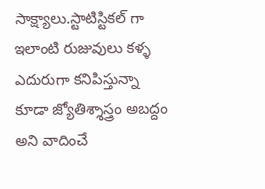సాక్ష్యాలు.స్టాటిస్టికల్ గా ఇలాంటి రుజువులు కళ్ళ ఎదురుగా కనిపిస్తున్నా కూడా జ్యోతిశ్శాస్త్రం అబద్దం అని వాదించే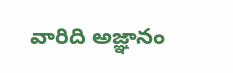వారిది అజ్ఞానం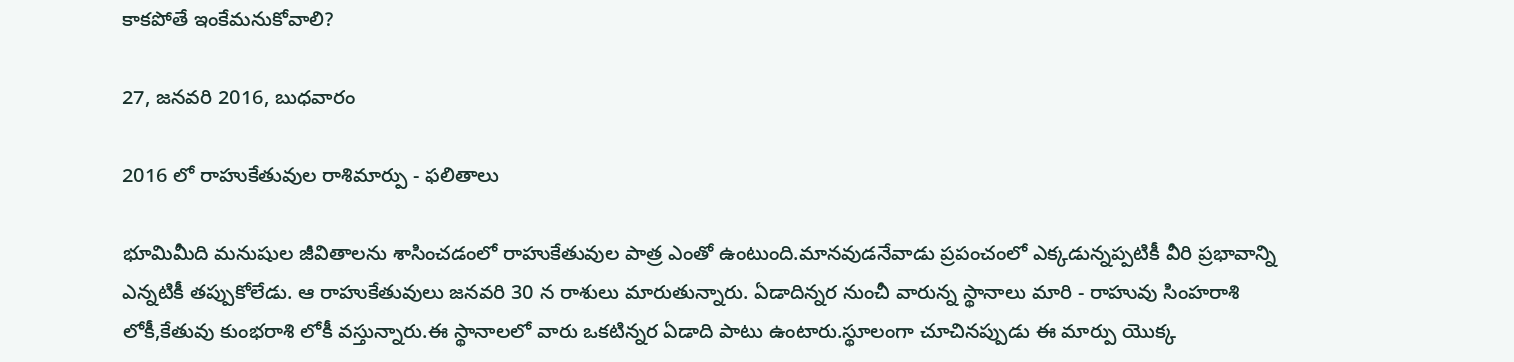కాకపోతే ఇంకేమనుకోవాలి?

27, జనవరి 2016, బుధవారం

2016 లో రాహుకేతువుల రాశిమార్పు - ఫలితాలు

భూమిమీది మనుషుల జీవితాలను శాసించడంలో రాహుకేతువుల పాత్ర ఎంతో ఉంటుంది.మానవుడనేవాడు ప్రపంచంలో ఎక్కడున్నప్పటికీ వీరి ప్రభావాన్ని ఎన్నటికీ తప్పుకోలేడు. ఆ రాహుకేతువులు జనవరి 30 న రాశులు మారుతున్నారు. ఏడాదిన్నర నుంచీ వారున్న స్థానాలు మారి - రాహువు సింహరాశి లోకీ,కేతువు కుంభరాశి లోకీ వస్తున్నారు.ఈ స్థానాలలో వారు ఒకటిన్నర ఏడాది పాటు ఉంటారు.స్థూలంగా చూచినప్పుడు ఈ మార్పు యొక్క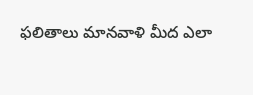ఫలితాలు మానవాళి మీద ఎలా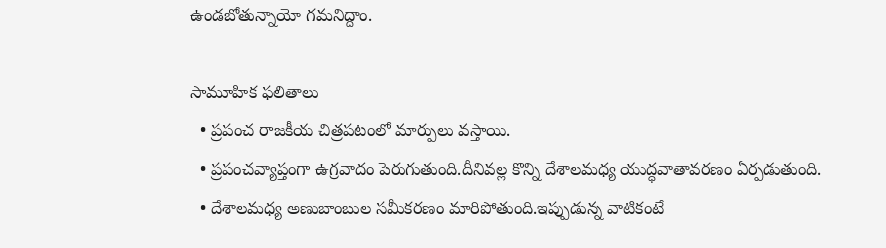ఉండబోతున్నాయో గమనిద్దాం.

సామూహిక ఫలితాలు
  • ప్రపంచ రాజకీయ చిత్రపటంలో మార్పులు వస్తాయి.
  • ప్రపంచవ్యాప్తంగా ఉగ్రవాదం పెరుగుతుంది.దీనివల్ల కొన్ని దేశాలమధ్య యుద్ధవాతావరణం ఏర్పడుతుంది.
  • దేశాలమధ్య అణుబాంబుల సమీకరణం మారిపోతుంది.ఇప్పుడున్న వాటికంటే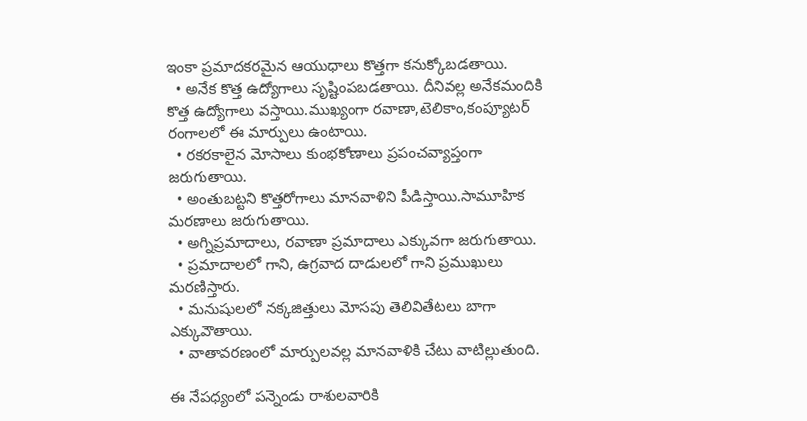ఇంకా ప్రమాదకరమైన ఆయుధాలు కొత్తగా కనుక్కోబడతాయి.
  • అనేక కొత్త ఉద్యోగాలు సృష్టింపబడతాయి. దీనివల్ల అనేకమందికి కొత్త ఉద్యోగాలు వస్తాయి.ముఖ్యంగా రవాణా,టెలికాం,కంప్యూటర్ రంగాలలో ఈ మార్పులు ఉంటాయి.
  • రకరకాలైన మోసాలు కుంభకోణాలు ప్రపంచవ్యాప్తంగా జరుగుతాయి.
  • అంతుబట్టని కొత్తరోగాలు మానవాళిని పీడిస్తాయి.సామూహిక మరణాలు జరుగుతాయి.
  • అగ్నిప్రమాదాలు, రవాణా ప్రమాదాలు ఎక్కువగా జరుగుతాయి.
  • ప్రమాదాలలో గాని, ఉగ్రవాద దాడులలో గాని ప్రముఖులు మరణిస్తారు.
  • మనుషులలో నక్కజిత్తులు మోసపు తెలివితేటలు బాగా ఎక్కువౌతాయి.
  • వాతావరణంలో మార్పులవల్ల మానవాళికి చేటు వాటిల్లుతుంది.

ఈ నేపధ్యంలో పన్నెండు రాశులవారికి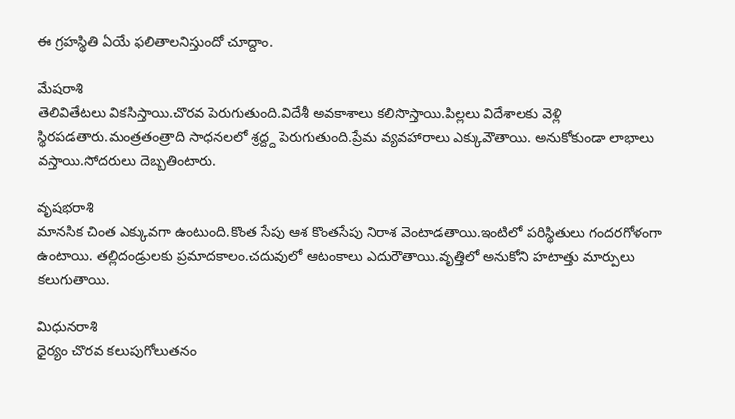ఈ గ్రహస్థితి ఏయే ఫలితాలనిస్తుందో చూద్దాం.

మేషరాశి
తెలివితేటలు వికసిస్తాయి.చొరవ పెరుగుతుంది.విదేశీ అవకాశాలు కలిసొస్తాయి.పిల్లలు విదేశాలకు వెళ్లి స్థిరపడతారు.మంత్రతంత్రాది సాధనలలో శ్రద్ద్ద పెరుగుతుంది.ప్రేమ వ్యవహారాలు ఎక్కువౌతాయి. అనుకోకుండా లాభాలు వస్తాయి.సోదరులు దెబ్బతింటారు.

వృషభరాశి
మానసిక చింత ఎక్కువగా ఉంటుంది.కొంత సేపు ఆశ కొంతసేపు నిరాశ వెంటాడతాయి.ఇంటిలో పరిస్థితులు గందరగోళంగా ఉంటాయి. తల్లిదండ్రులకు ప్రమాదకాలం.చదువులో ఆటంకాలు ఎదురౌతాయి.వృత్తిలో అనుకోని హటాత్తు మార్పులు కలుగుతాయి.

మిధునరాశి
ధైర్యం చొరవ కలుపుగోలుతనం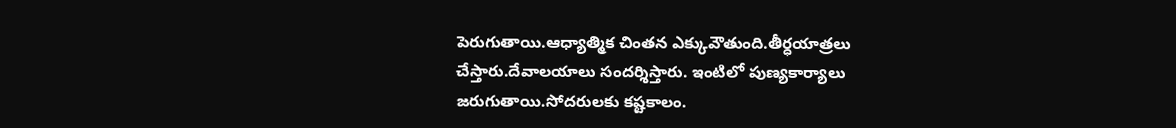పెరుగుతాయి.ఆధ్యాత్మిక చింతన ఎక్కువౌతుంది.తీర్ధయాత్రలు చేస్తారు.దేవాలయాలు సందర్శిస్తారు. ఇంటిలో పుణ్యకార్యాలు జరుగుతాయి.సోదరులకు కష్టకాలం.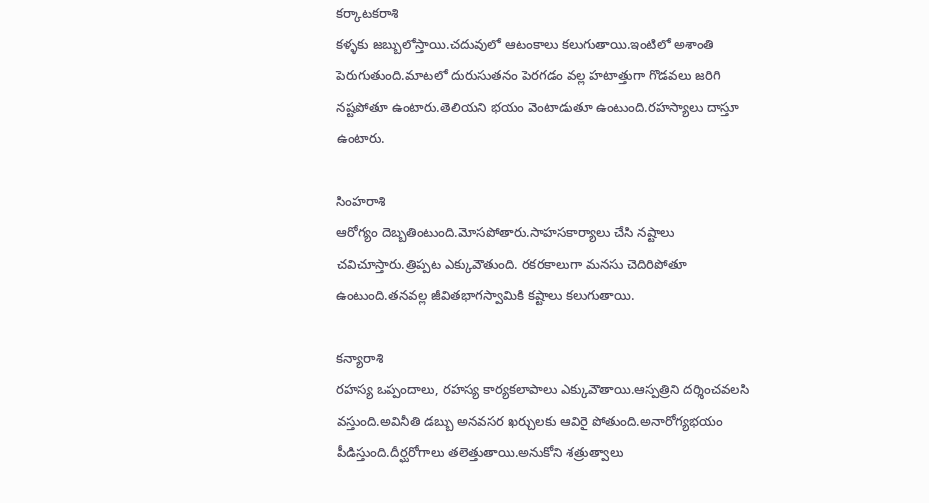కర్కాటకరాశి
కళ్ళకు జబ్బులోస్తాయి.చదువులో ఆటంకాలు కలుగుతాయి.ఇంటిలో అశాంతి పెరుగుతుంది.మాటలో దురుసుతనం పెరగడం వల్ల హటాత్తుగా గొడవలు జరిగి నష్టపోతూ ఉంటారు.తెలియని భయం వెంటాడుతూ ఉంటుంది.రహస్యాలు దాస్తూ ఉంటారు.

సింహరాశి
ఆరోగ్యం దెబ్బతింటుంది.మోసపోతారు.సాహసకార్యాలు చేసి నష్టాలు చవిచూస్తారు.త్రిప్పట ఎక్కువౌతుంది. రకరకాలుగా మనసు చెదిరిపోతూ ఉంటుంది.తనవల్ల జీవితభాగస్వామికి కష్టాలు కలుగుతాయి.

కన్యారాశి
రహస్య ఒప్పందాలు, రహస్య కార్యకలాపాలు ఎక్కువౌతాయి.ఆస్పత్రిని దర్శించవలసి వస్తుంది.అవినీతి డబ్బు అనవసర ఖర్చులకు ఆవిరై పోతుంది.అనారోగ్యభయం పీడిస్తుంది.దీర్ఘరోగాలు తలెత్తుతాయి.అనుకోని శత్రుత్వాలు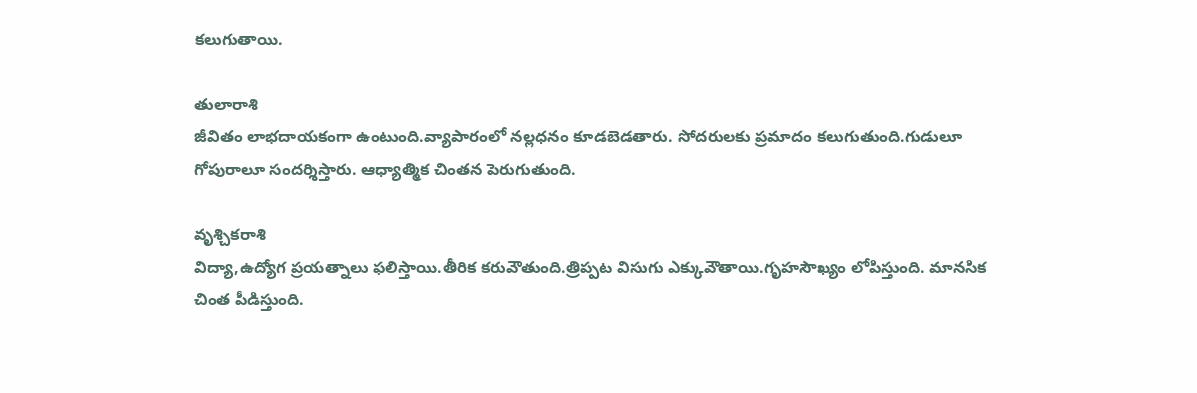కలుగుతాయి.

తులారాశి
జీవితం లాభదాయకంగా ఉంటుంది.వ్యాపారంలో నల్లధనం కూడబెడతారు. సోదరులకు ప్రమాదం కలుగుతుంది.గుడులూ గోపురాలూ సందర్శిస్తారు. ఆధ్యాత్మిక చింతన పెరుగుతుంది.

వృశ్చికరాశి
విద్యా,ఉద్యోగ ప్రయత్నాలు ఫలిస్తాయి.తీరిక కరువౌతుంది.త్రిప్పట విసుగు ఎక్కువౌతాయి.గృహసౌఖ్యం లోపిస్తుంది. మానసిక చింత పీడిస్తుంది.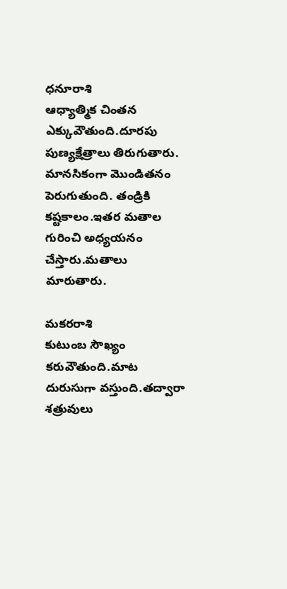ధనూరాశి
ఆధ్యాత్మిక చింతన ఎక్కువౌతుంది.దూరపు పుణ్యక్షేత్రాలు తిరుగుతారు. మానసికంగా మొండితనం పెరుగుతుంది. తండ్రికి కష్టకాలం.ఇతర మతాల గురించి అధ్యయనం చేస్తారు.మతాలు మారుతారు.

మకరరాశి
కుటుంబ సౌఖ్యం కరువౌతుంది.మాట దురుసుగా వస్తుంది.తద్వారా శత్రువులు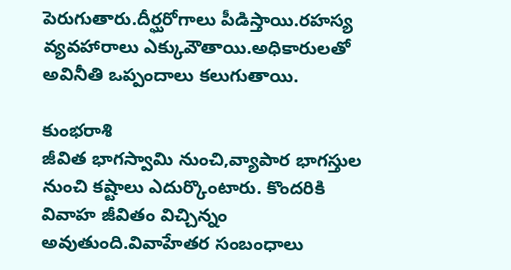పెరుగుతారు.దీర్ఘరోగాలు పీడిస్తాయి.రహస్య వ్యవహారాలు ఎక్కువౌతాయి.అధికారులతో అవినీతి ఒప్పందాలు కలుగుతాయి.

కుంభరాశి
జీవిత భాగస్వామి నుంచి,వ్యాపార భాగస్తుల నుంచి కష్టాలు ఎదుర్కొంటారు. కొందరికి వివాహ జీవితం విచ్చిన్నం అవుతుంది.వివాహేతర సంబంధాలు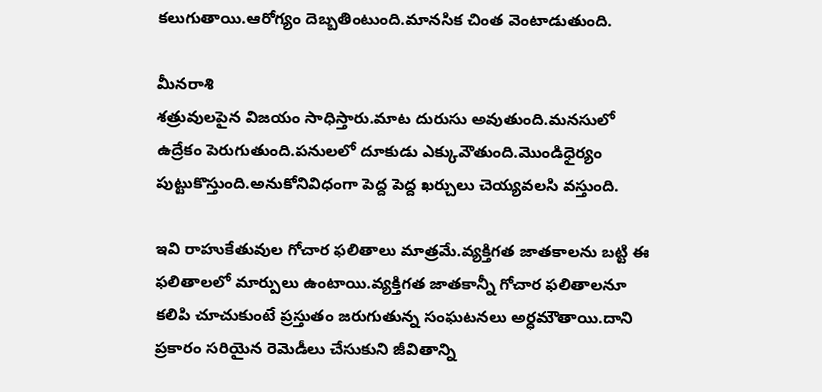కలుగుతాయి.ఆరోగ్యం దెబ్బతింటుంది.మానసిక చింత వెంటాడుతుంది.

మీనరాశి
శత్రువులపైన విజయం సాధిస్తారు.మాట దురుసు అవుతుంది.మనసులో ఉద్రేకం పెరుగుతుంది.పనులలో దూకుడు ఎక్కువౌతుంది.మొండిధైర్యం పుట్టుకొస్తుంది.అనుకోనివిధంగా పెద్ద పెద్ద ఖర్చులు చెయ్యవలసి వస్తుంది.

ఇవి రాహుకేతువుల గోచార ఫలితాలు మాత్రమే.వ్యక్తిగత జాతకాలను బట్టి ఈ ఫలితాలలో మార్పులు ఉంటాయి.వ్యక్తిగత జాతకాన్నీ గోచార ఫలితాలనూ కలిపి చూచుకుంటే ప్రస్తుతం జరుగుతున్న సంఘటనలు అర్ధమౌతాయి.దాని ప్రకారం సరియైన రెమెడీలు చేసుకుని జీవితాన్ని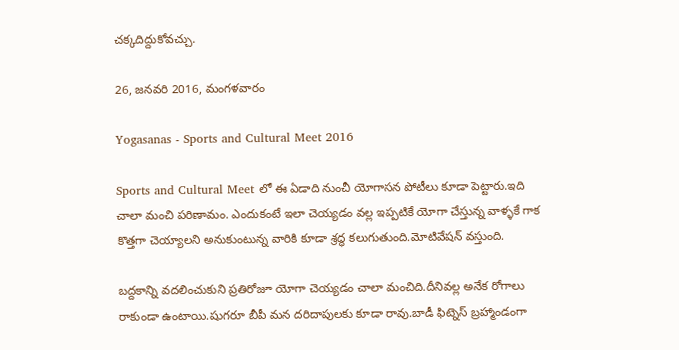చక్కదిద్దుకోవచ్చు.

26, జనవరి 2016, మంగళవారం

Yogasanas - Sports and Cultural Meet 2016

Sports and Cultural Meet లో ఈ ఏడాది నుంచీ యోగాసన పోటీలు కూడా పెట్టారు.ఇది చాలా మంచి పరిణామం. ఎందుకంటే ఇలా చెయ్యడం వల్ల ఇప్పటికే యోగా చేస్తున్న వాళ్ళకే గాక కొత్తగా చెయ్యాలని అనుకుంటున్న వారికి కూడా శ్రద్ధ కలుగుతుంది.మోటివేషన్ వస్తుంది.

బద్దకాన్ని వదలించుకుని ప్రతిరోజూ యోగా చెయ్యడం చాలా మంచిది.దీనివల్ల అనేక రోగాలు రాకుండా ఉంటాయి.షుగరూ బీపీ మన దరిదాపులకు కూడా రావు.బాడీ ఫిట్నెస్ బ్రహ్మాండంగా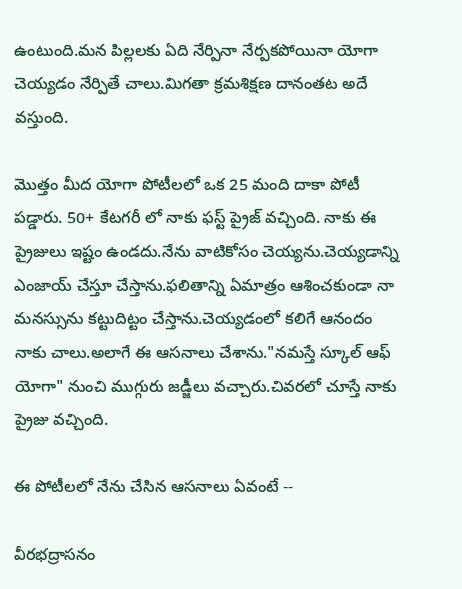ఉంటుంది.మన పిల్లలకు ఏది నేర్పినా నేర్పకపోయినా యోగా చెయ్యడం నేర్పితే చాలు.మిగతా క్రమశిక్షణ దానంతట అదే వస్తుంది.

మొత్తం మీద యోగా పోటీలలో ఒక 25 మంది దాకా పోటీ పడ్డారు. 50+ కేటగరీ లో నాకు ఫస్ట్ ప్రైజ్ వచ్చింది. నాకు ఈ ప్రైజులు ఇష్టం ఉండదు.నేను వాటికోసం చెయ్యను.చెయ్యడాన్ని ఎంజాయ్ చేస్తూ చేస్తాను.ఫలితాన్ని ఏమాత్రం ఆశించకుండా నా మనస్సును కట్టుదిట్టం చేస్తాను.చెయ్యడంలో కలిగే ఆనందం నాకు చాలు.అలాగే ఈ ఆసనాలు చేశాను."నమస్తే స్కూల్ ఆఫ్ యోగా" నుంచి ముగ్గురు జడ్జీలు వచ్చారు.చివరలో చూస్తే నాకు ప్రైజు వచ్చింది.

ఈ పోటీలలో నేను చేసిన ఆసనాలు ఏవంటే --

వీరభద్రాసనం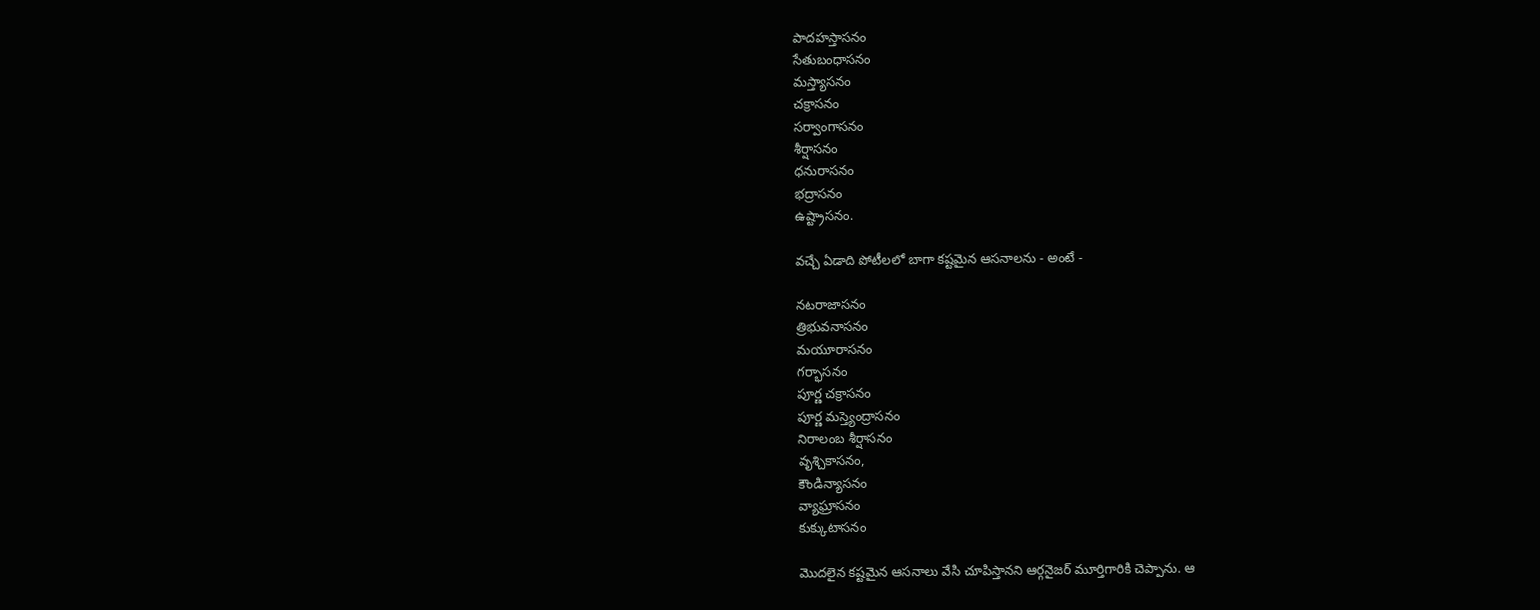పాదహస్తాసనం
సేతుబంధాసనం
మస్త్యాసనం
చక్రాసనం
సర్వాంగాసనం
శీర్షాసనం
ధనురాసనం
భద్రాసనం
ఉష్ట్రాసనం.

వచ్చే ఏడాది పోటీలలో బాగా కష్టమైన ఆసనాలను - అంటే -

నటరాజాసనం
త్రిభువనాసనం
మయూరాసనం
గర్భాసనం
పూర్ణ చక్రాసనం
పూర్ణ మస్త్యెంద్రాసనం
నిరాలంబ శీర్షాసనం
వృశ్చికాసనం,
కౌండిన్యాసనం
వ్యాఘ్రాసనం
కుక్కుటాసనం

మొదలైన కష్టమైన ఆసనాలు వేసి చూపిస్తానని ఆర్గనైజర్ మూర్తిగారికి చెప్పాను. ఆ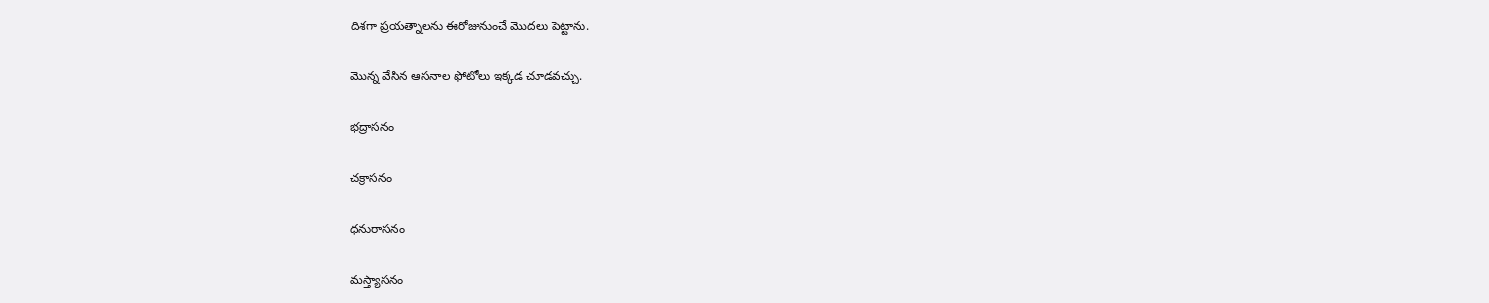దిశగా ప్రయత్నాలను ఈరోజునుంచే మొదలు పెట్టాను.

మొన్న వేసిన ఆసనాల ఫోటోలు ఇక్కడ చూడవచ్చు.

భద్రాసనం

చక్రాసనం

ధనురాసనం

మస్త్యాసనం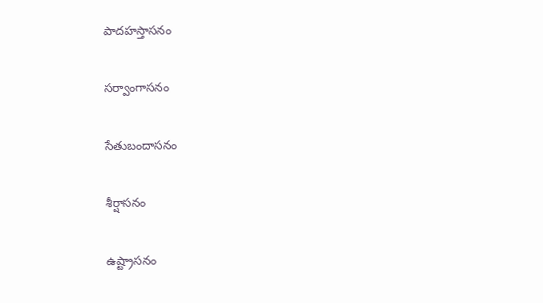పాదహస్తాసనం

సర్వాంగాసనం

సేతుబందాసనం

శీర్షాసనం

ఉష్ట్రాసనం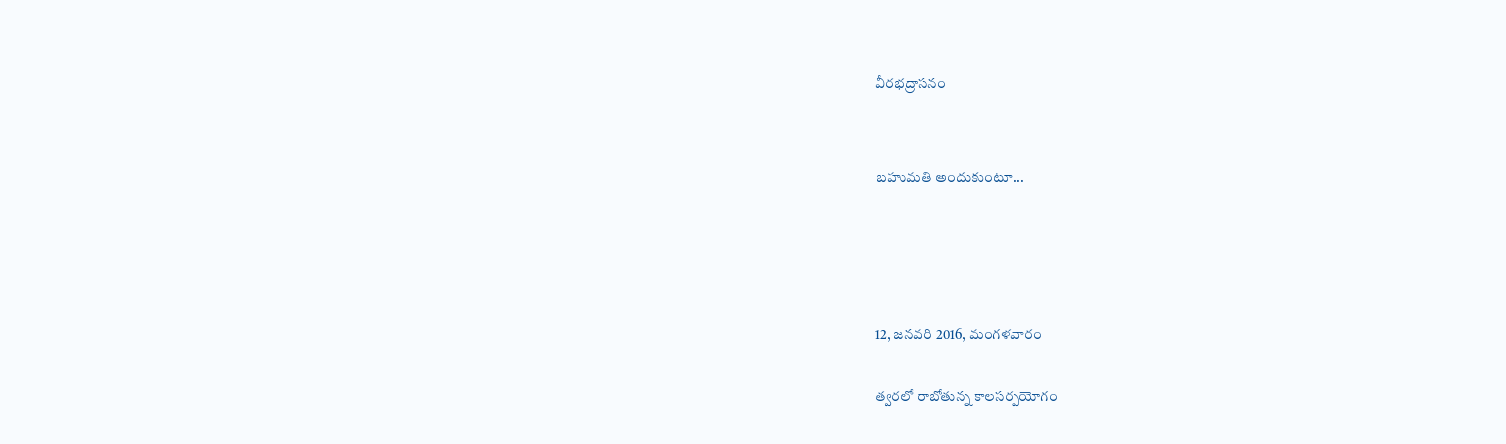వీరభద్రాసనం


బహుమతి అందుకుంటూ...




12, జనవరి 2016, మంగళవారం

త్వరలో రాబోతున్న కాలసర్పయోగం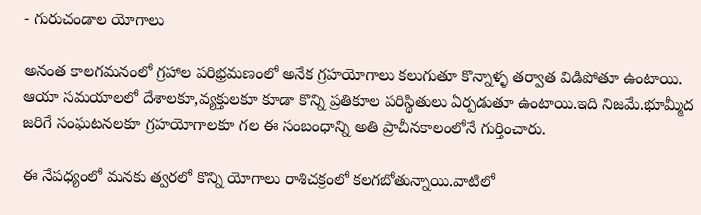- గురుచండాల యోగాలు

అనంత కాలగమనంలో గ్రహాల పరిభ్రమణంలో అనేక గ్రహయోగాలు కలుగుతూ కొన్నాళ్ళ తర్వాత విడిపోతూ ఉంటాయి. ఆయా సమయాలలో దేశాలకూ,వ్యక్తులకూ కూడా కొన్ని ప్రతికూల పరిస్థితులు ఏర్పడుతూ ఉంటాయి.ఇది నిజమే.భూమ్మీద జరిగే సంఘటనలకూ గ్రహయోగాలకూ గల ఈ సంబంధాన్ని అతి ప్రాచీనకాలంలోనే గుర్తించారు.

ఈ నేపధ్యంలో మనకు త్వరలో కొన్ని యోగాలు రాశిచక్రంలో కలగబోతున్నాయి.వాటిలో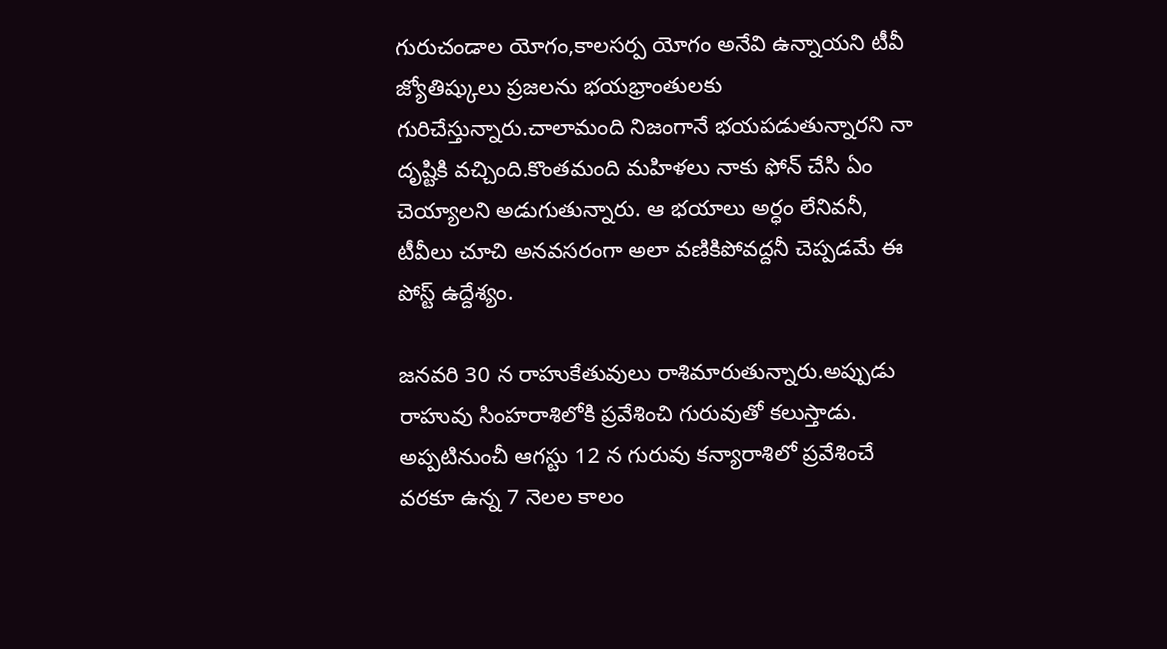గురుచండాల యోగం,కాలసర్ప యోగం అనేవి ఉన్నాయని టీవీ జ్యోతిష్కులు ప్రజలను భయభ్రాంతులకు గురిచేస్తున్నారు.చాలామంది నిజంగానే భయపడుతున్నారని నా దృష్టికి వచ్చింది.కొంతమంది మహిళలు నాకు ఫోన్ చేసి ఏం చెయ్యాలని అడుగుతున్నారు. ఆ భయాలు అర్ధం లేనివనీ, టీవీలు చూచి అనవసరంగా అలా వణికిపోవద్దనీ చెప్పడమే ఈ పోస్ట్ ఉద్దేశ్యం.

జనవరి 30 న రాహుకేతువులు రాశిమారుతున్నారు.అప్పుడు రాహువు సింహరాశిలోకి ప్రవేశించి గురువుతో కలుస్తాడు. అప్పటినుంచీ ఆగస్టు 12 న గురువు కన్యారాశిలో ప్రవేశించే వరకూ ఉన్న 7 నెలల కాలం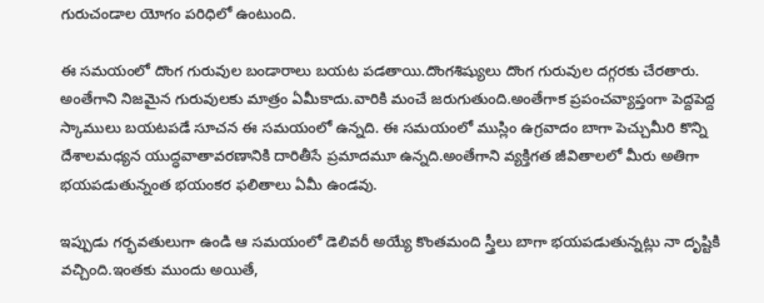గురుచండాల యోగం పరిధిలో ఉంటుంది.

ఈ సమయంలో దొంగ గురువుల బండారాలు బయట పడతాయి.దొంగశిష్యులు దొంగ గురువుల దగ్గరకు చేరతారు. అంతేగాని నిజమైన గురువులకు మాత్రం ఏమీకాదు.వారికి మంచే జరుగుతుంది.అంతేగాక ప్రపంచవ్యాప్తంగా పెద్దపెద్ద స్కాములు బయటపడే సూచన ఈ సమయంలో ఉన్నది. ఈ సమయంలో ముస్లిం ఉగ్రవాదం బాగా పెచ్చుమీరి కొన్ని దేశాలమధ్యన యుద్ధవాతావరణానికి దారితీసే ప్రమాదమూ ఉన్నది.అంతేగాని వ్యక్తిగత జీవితాలలో మీరు అతిగా భయపడుతున్నంత భయంకర ఫలితాలు ఏమీ ఉండవు.

ఇప్పుడు గర్భవతులుగా ఉండి ఆ సమయంలో డెలివరీ అయ్యే కొంతమంది స్త్రీలు బాగా భయపడుతున్నట్లు నా దృష్టికి వచ్చింది.ఇంతకు ముందు అయితే,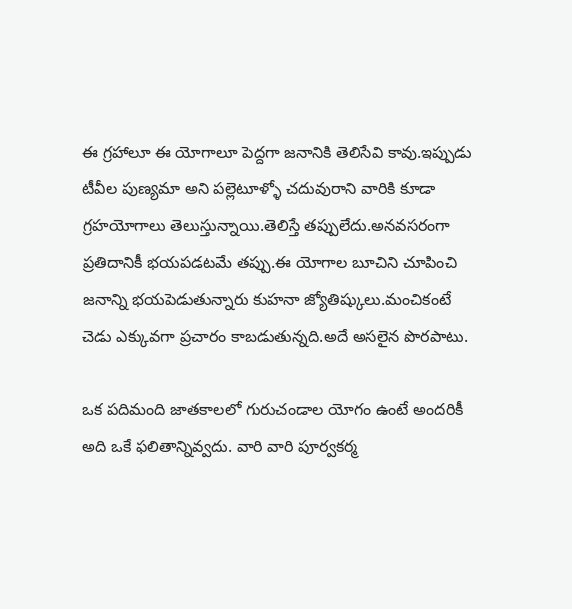ఈ గ్రహాలూ ఈ యోగాలూ పెద్దగా జనానికి తెలిసేవి కావు.ఇప్పుడు టీవీల పుణ్యమా అని పల్లెటూళ్ళో చదువురాని వారికి కూడా గ్రహయోగాలు తెలుస్తున్నాయి.తెలిస్తే తప్పులేదు.అనవసరంగా ప్రతిదానికీ భయపడటమే తప్పు.ఈ యోగాల బూచిని చూపించి జనాన్ని భయపెడుతున్నారు కుహనా జ్యోతిష్కులు.మంచికంటే చెడు ఎక్కువగా ప్రచారం కాబడుతున్నది.అదే అసలైన పొరపాటు.

ఒక పదిమంది జాతకాలలో గురుచండాల యోగం ఉంటే అందరికీ అది ఒకే ఫలితాన్నివ్వదు. వారి వారి పూర్వకర్మ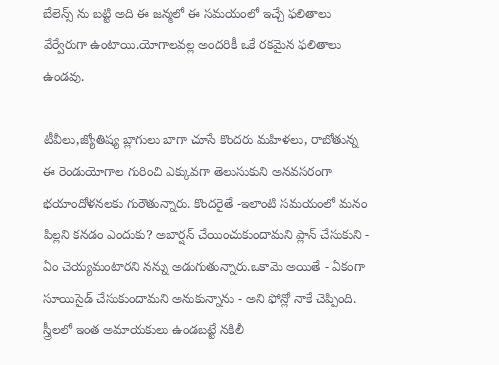బేలెన్స్ ను బట్టి అది ఈ జన్మలో ఈ సమయంలో ఇచ్చే ఫలితాలు వేర్వేరుగా ఉంటాయి.యోగాలవల్ల అందరికీ ఒకే రకమైన ఫలితాలు ఉండవు.

టీవీలు,జ్యోతిష్య బ్లాగులు బాగా చూసే కొందరు మహిళలు, రాబోతున్న ఈ రెండుయోగాల గురించి ఎక్కువగా తెలుసుకుని అనవసరంగా భయాందోళనలకు గురౌతున్నారు. కొందరైతే -ఇలాంటి సమయంలో మనం పిల్లని కనడం ఎందుకు? అబార్షన్ చేయించుకుందామని ప్లాన్ చేసుకుని - ఏం చెయ్యమంటారని నన్ను అడుగుతున్నారు.ఒకామె అయితే - ఏకంగా సూయిసైడ్ చేసుకుందామని అనుకున్నాను - అని ఫోన్లో నాకే చెప్పింది. స్త్రీలలో ఇంత అమాయకులు ఉండబట్టే నకిలీ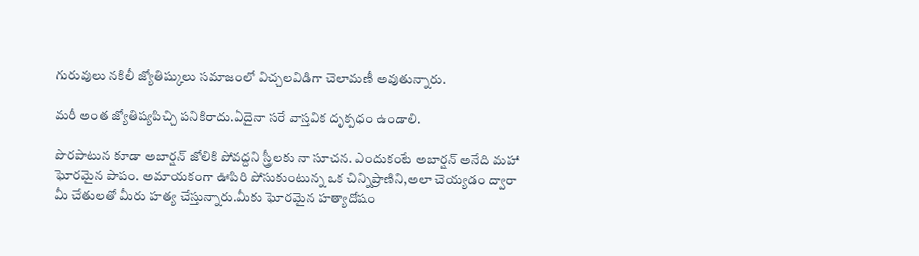గురువులు నకిలీ జ్యోతిష్కులు సమాజంలో విచ్చలవిడిగా చెలామణీ అవుతున్నారు.

మరీ అంత జ్యోతిష్యపిచ్చి పనికిరాదు.ఏదైనా సరే వాస్తవిక దృక్పధం ఉండాలి.

పొరపాటున కూడా అబార్షన్ జోలికి పోవద్దని స్త్రీలకు నా సూచన. ఎందుకంటే అబార్షన్ అనేది మహా ఘోరమైన పాపం. అమాయకంగా ఊపిరి పోసుకుంటున్న ఒక చిన్నిప్రాణిని,అలా చెయ్యడం ద్వారా మీ చేతులతో మీరు హత్య చేస్తున్నారు.మీకు ఘోరమైన హత్యాదోషం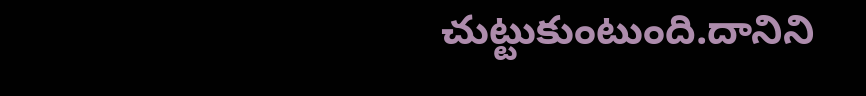చుట్టుకుంటుంది.దానిని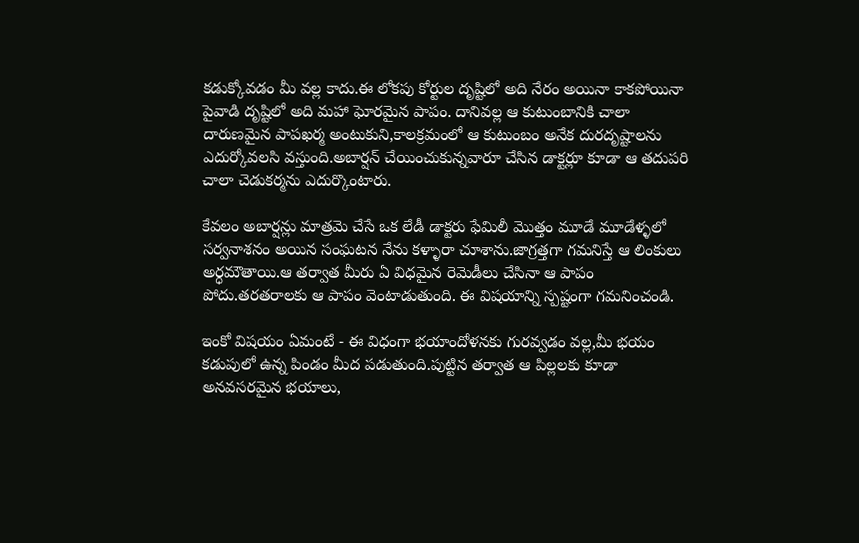కడుక్కోవడం మీ వల్ల కాదు.ఈ లోకపు కోర్టుల దృష్టిలో అది నేరం అయినా కాకపోయినా పైవాడి దృష్టిలో అది మహా ఘోరమైన పాపం. దానివల్ల ఆ కుటుంబానికి చాలా దారుణమైన పాపఖర్మ అంటుకుని,కాలక్రమంలో ఆ కుటుంబం అనేక దురదృష్టాలను ఎదుర్కోవలసి వస్తుంది.అబార్షన్ చేయించుకున్నవారూ చేసిన డాక్టర్లూ కూడా ఆ తదుపరి చాలా చెడుకర్మను ఎదుర్కొంటారు.

కేవలం అబార్షన్లు మాత్రమె చేసే ఒక లేడీ డాక్టరు ఫేమిలీ మొత్తం మూడే మూడేళ్ళలో సర్వనాశనం అయిన సంఘటన నేను కళ్ళారా చూశాను.జాగ్రత్తగా గమనిస్తే ఆ లింకులు అర్ధమౌతాయి.ఆ తర్వాత మీరు ఏ విధమైన రెమెడీలు చేసినా ఆ పాపం పోదు.తరతరాలకు ఆ పాపం వెంటాడుతుంది. ఈ విషయాన్ని స్పష్టంగా గమనించండి.

ఇంకో విషయం ఏమంటే - ఈ విధంగా భయాందోళనకు గురవ్వడం వల్ల,మీ భయం కడుపులో ఉన్న పిండం మీద పడుతుంది.పుట్టిన తర్వాత ఆ పిల్లలకు కూడా అనవసరమైన భయాలు,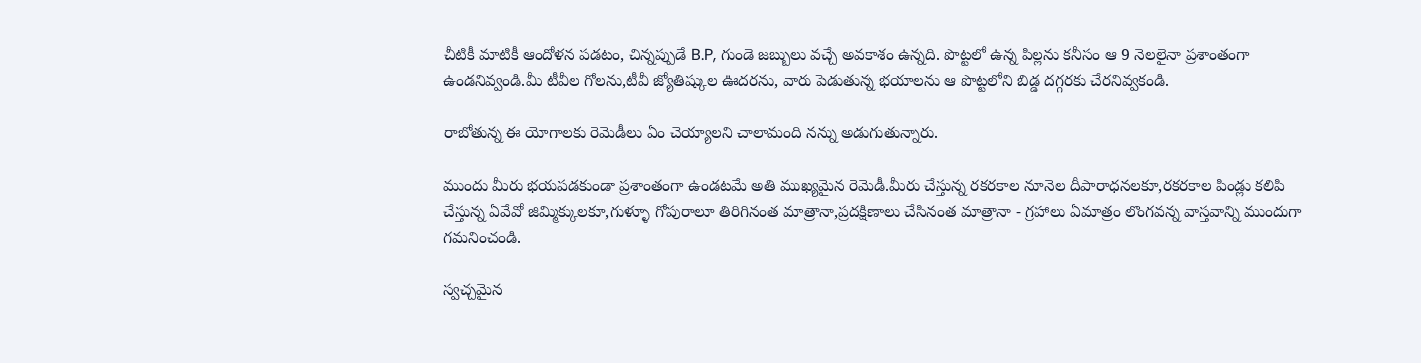చీటికీ మాటికీ ఆందోళన పడటం, చిన్నప్పుడే B.P, గుండె జబ్బులు వచ్చే అవకాశం ఉన్నది. పొట్టలో ఉన్న పిల్లను కనీసం ఆ 9 నెలలైనా ప్రశాంతంగా ఉండనివ్వండి.మీ టీవీల గోలను,టీవీ జ్యోతిష్కుల ఊదరను, వారు పెడుతున్న భయాలను ఆ పొట్టలోని బిడ్డ దగ్గరకు చేరనివ్వకండి.

రాబోతున్న ఈ యోగాలకు రెమెడీలు ఏం చెయ్యాలని చాలామంది నన్ను అడుగుతున్నారు.

ముందు మీరు భయపడకుండా ప్రశాంతంగా ఉండటమే అతి ముఖ్యమైన రెమెడీ.మీరు చేస్తున్న రకరకాల నూనెల దీపారాధనలకూ,రకరకాల పిండ్లు కలిపి చేస్తున్న ఏవేవో జిమ్మిక్కులకూ,గుళ్ళూ గోపురాలూ తిరిగినంత మాత్రానా,ప్రదక్షిణాలు చేసినంత మాత్రానా - గ్రహాలు ఏమాత్రం లొంగవన్న వాస్తవాన్ని ముందుగా గమనించండి.

స్వచ్చమైన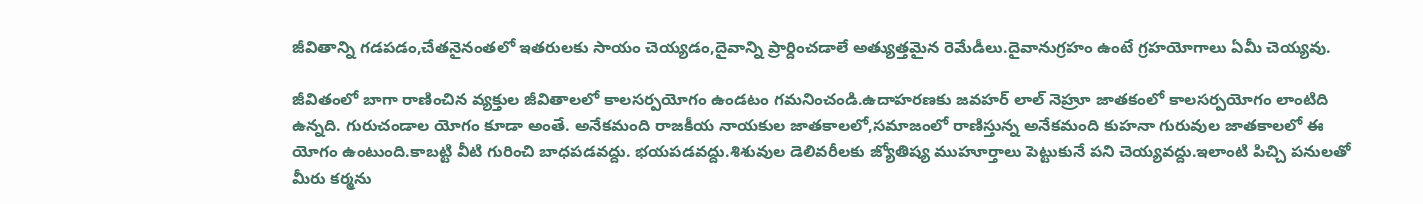జీవితాన్ని గడపడం,చేతనైనంతలో ఇతరులకు సాయం చెయ్యడం,దైవాన్ని ప్రార్దించడాలే అత్యుత్తమైన రెమేడీలు.దైవానుగ్రహం ఉంటే గ్రహయోగాలు ఏమీ చెయ్యవు.

జీవితంలో బాగా రాణించిన వ్యక్తుల జీవితాలలో కాలసర్పయోగం ఉండటం గమనించండి.ఉదాహరణకు జవహర్ లాల్ నెహ్రూ జాతకంలో కాలసర్పయోగం లాంటిది ఉన్నది. గురుచండాల యోగం కూడా అంతే. అనేకమంది రాజకీయ నాయకుల జాతకాలలో,సమాజంలో రాణిస్తున్న అనేకమంది కుహనా గురువుల జాతకాలలో ఈ యోగం ఉంటుంది.కాబట్టి వీటి గురించి బాధపడవద్దు. భయపడవద్దు.శిశువుల డెలివరీలకు జ్యోతిష్య ముహూర్తాలు పెట్టుకునే పని చెయ్యవద్దు.ఇలాంటి పిచ్చి పనులతో మీరు కర్మను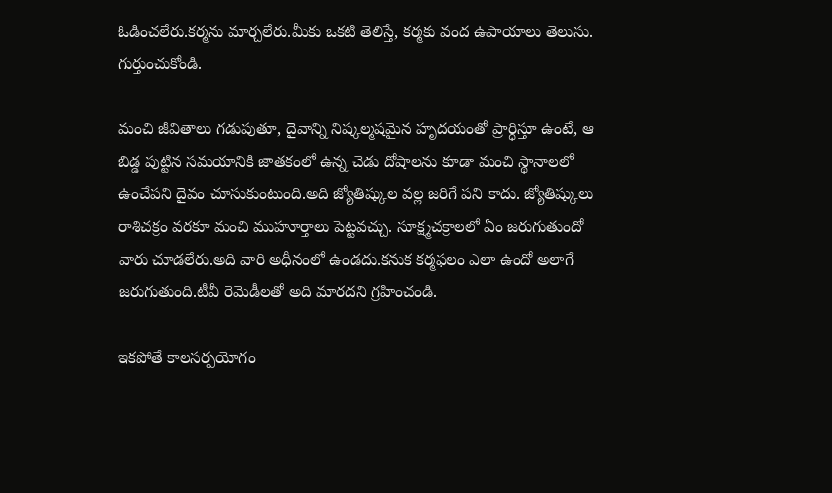ఓడించలేరు.కర్మను మార్చలేరు.మీకు ఒకటి తెలిస్తే, కర్మకు వంద ఉపాయాలు తెలుసు. గుర్తుంచుకోండి.

మంచి జీవితాలు గడుపుతూ, దైవాన్ని నిష్కల్మషమైన హృదయంతో ప్రార్ధిస్తూ ఉంటే, ఆ బిడ్డ పుట్టిన సమయానికి జాతకంలో ఉన్న చెడు దోషాలను కూడా మంచి స్థానాలలో ఉంచేపని దైవం చూసుకుంటుంది.అది జ్యోతిష్కుల వల్ల జరిగే పని కాదు. జ్యోతిష్కులు రాశిచక్రం వరకూ మంచి ముహూర్తాలు పెట్టవచ్చు. సూక్ష్మచక్రాలలో ఏం జరుగుతుందో వారు చూడలేరు.అది వారి అధీనంలో ఉండదు.కనుక కర్మఫలం ఎలా ఉందో అలాగే జరుగుతుంది.టీవీ రెమెడీలతో అది మారదని గ్రహించండి.

ఇకపోతే కాలసర్పయోగం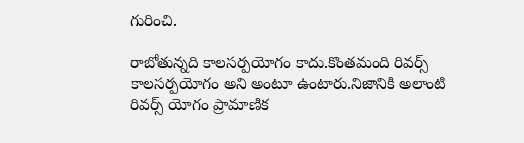గురించి.

రాబోతున్నది కాలసర్పయోగం కాదు.కొంతమంది రివర్స్ కాలసర్పయోగం అని అంటూ ఉంటారు.నిజానికి అలాంటి రివర్స్ యోగం ప్రామాణిక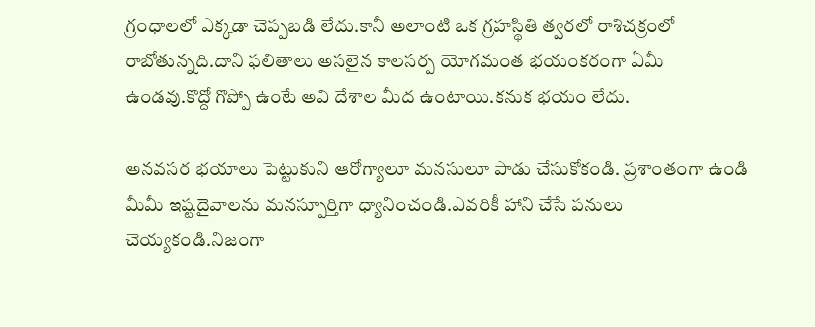గ్రంధాలలో ఎక్కడా చెప్పబడి లేదు.కానీ అలాంటి ఒక గ్రహస్థితి త్వరలో రాశిచక్రంలో రాబోతున్నది.దాని ఫలితాలు అసలైన కాలసర్ప యోగమంత భయంకరంగా ఏమీ ఉండవు.కొద్దో గొప్పో ఉంటే అవి దేశాల మీద ఉంటాయి.కనుక భయం లేదు.

అనవసర భయాలు పెట్టుకుని ఆరోగ్యాలూ మనసులూ పాడు చేసుకోకండి. ప్రశాంతంగా ఉండి మీమీ ఇష్టదైవాలను మనస్పూర్తిగా ధ్యానించండి.ఎవరికీ హాని చేసే పనులు చెయ్యకండి.నిజంగా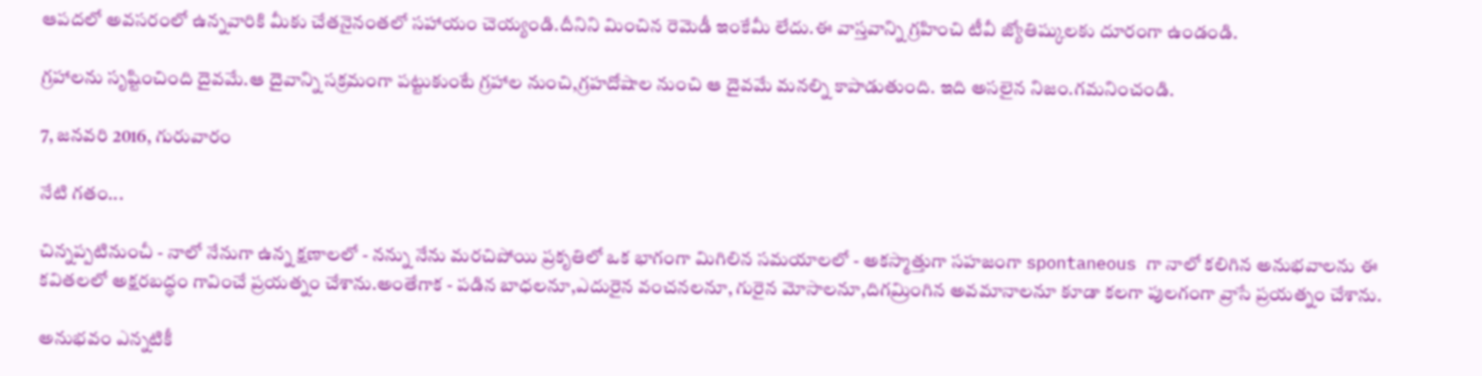ఆపదలో అవసరంలో ఉన్నవారికి మీకు చేతనైనంతలో సహాయం చెయ్యండి.దీనిని మించిన రెమెడీ ఇంకేమీ లేదు.ఈ వాస్తవాన్ని గ్రహించి టీవీ జ్యోతిష్కులకు దూరంగా ఉండండి.

గ్రహాలను సృష్టించింది దైవమే.ఆ దైవాన్ని సక్రమంగా పట్టుకుంటే గ్రహాల నుంచి,గ్రహదోషాల నుంచి ఆ దైవమే మనల్ని కాపాడుతుంది. ఇది అసలైన నిజం.గమనించండి.

7, జనవరి 2016, గురువారం

నేటి గతం...

చిన్నప్పటినుంచీ - నాలో నేనుగా ఉన్న క్షణాలలో - నన్ను నేను మరచిపోయి ప్రకృతిలో ఒక భాగంగా మిగిలిన సమయాలలో - అకస్మాత్తుగా సహజంగా spontaneous గా నాలో కలిగిన అనుభవాలను ఈ కవితలలో అక్షరబద్ధం గావించే ప్రయత్నం చేశాను.అంతేగాక - పడిన బాధలనూ,ఎదురైన వంచనలనూ, గురైన మోసాలనూ,దిగమ్రింగిన అవమానాలనూ కూడా కలగా పులగంగా వ్రాసే ప్రయత్నం చేశాను.

అనుభవం ఎన్నటికీ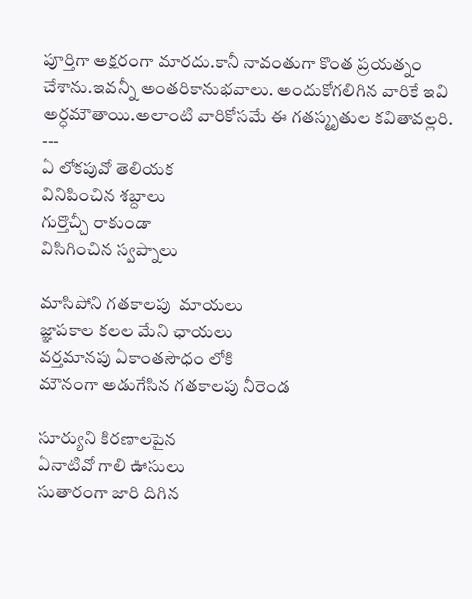పూర్తిగా అక్షరంగా మారదు.కానీ నావంతుగా కొంత ప్రయత్నం చేశాను.ఇవన్నీ అంతరికానుభవాలు. అందుకోగలిగిన వారికే ఇవి అర్ధమౌతాయి.అలాంటి వారికోసమే ఈ గతస్మృతుల కవితావల్లరి.
---
ఏ లోకపువో తెలియక
వినిపించిన శబ్దాలు
గుర్తొచ్చీ రాకుండా
విసిగించిన స్వప్నాలు

మాసిపోని గతకాలపు  మాయలు
జ్ఞాపకాల కలల మేని ఛాయలు
వర్తమానపు ఏకాంతసౌధం లోకి
మౌనంగా అడుగేసిన గతకాలపు నీరెండ

సూర్యుని కిరణాలపైన
ఏనాటివో గాలి ఊసులు
సుతారంగా జారి దిగిన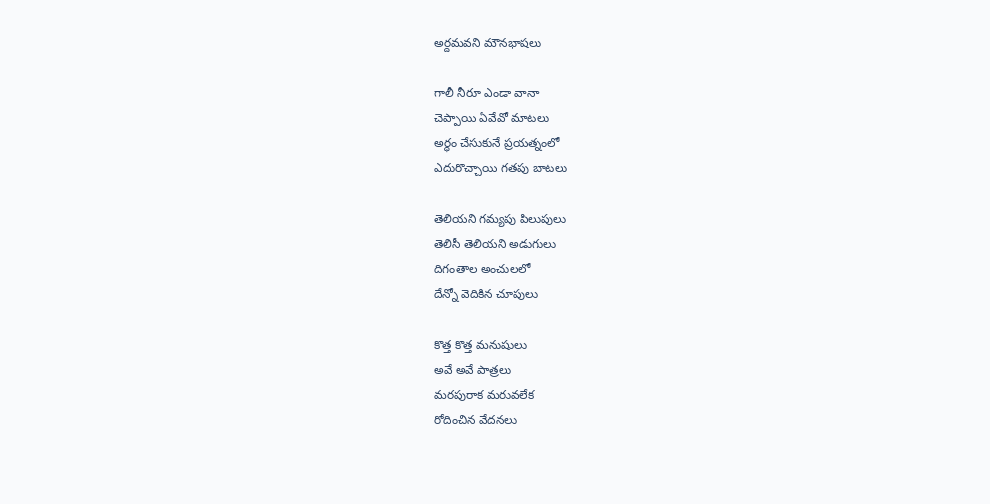అర్దమవని మౌనభాషలు

గాలీ నీరూ ఎండా వానా
చెప్పాయి ఏవేవో మాటలు
అర్ధం చేసుకునే ప్రయత్నంలో
ఎదురొచ్చాయి గతపు బాటలు

తెలియని గమ్యపు పిలుపులు
తెలిసీ తెలియని అడుగులు
దిగంతాల అంచులలో
దేన్నో వెదికిన చూపులు

కొత్త కొత్త మనుషులు
అవే అవే పాత్రలు
మరపురాక మరువలేక
రోదించిన వేదనలు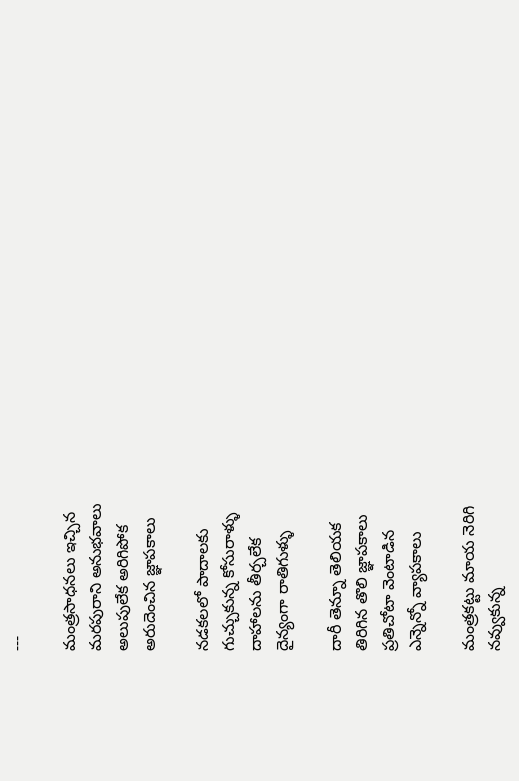---

మంత్రసాధనలు ఇచ్చిన
మరపురాని అనుభవాలు
అలుపులేక అరిగిపోక
అరుదెంచిన జ్ఞాపకాలు

నడకలలో పాదాలకు
గుచ్చుకున్న కోసురాళ్ళు
దాహాలను తీర్చలేక
దైన్యంగా రాతిగుళ్ళు

దారీ తెన్నూ తెలియక
తిరిగిన తొలి జ్ఞాపకాలు
ప్రతిచోటా వెంటాడిన
ఎన్నెన్నో వ్యాపకాలు

మంత్రకట్టు మాయ నెరిగి
నవ్వుకున్న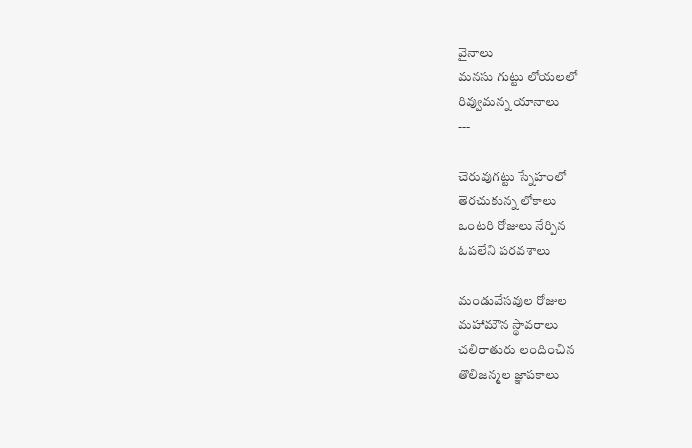వైనాలు
మనసు గుట్టు లోయలలో
రివ్వుమన్న యానాలు
---

చెరువుగట్టు స్నేహంలో
తెరచుకున్న లోకాలు
ఒంటరి రోజులు నేర్పిన
ఓపలేని పరవశాలు

మండువేసవుల రోజుల
మహామౌన స్థావరాలు
చలిరాతురు లందించిన
తొలిజన్మల జ్ఞాపకాలు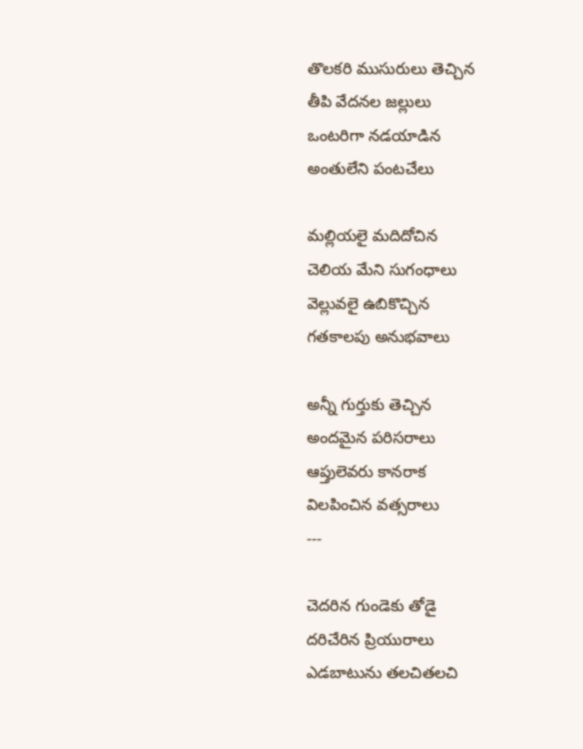తొలకరి ముసురులు తెచ్చిన
తీపి వేదనల జల్లులు
ఒంటరిగా నడయాడిన
అంతులేని పంటచేలు

మల్లియలై మదిదోచిన
చెలియ మేని సుగంధాలు
వెల్లువలై ఉబికొచ్చిన
గతకాలపు అనుభవాలు

అన్నీ గుర్తుకు తెచ్చిన
అందమైన పరిసరాలు
ఆప్తులెవరు కానరాక
విలపించిన వత్సరాలు
---

చెదరిన గుండెకు తోడై
దరిచేరిన ప్రియురాలు
ఎడబాటును తలచితలచి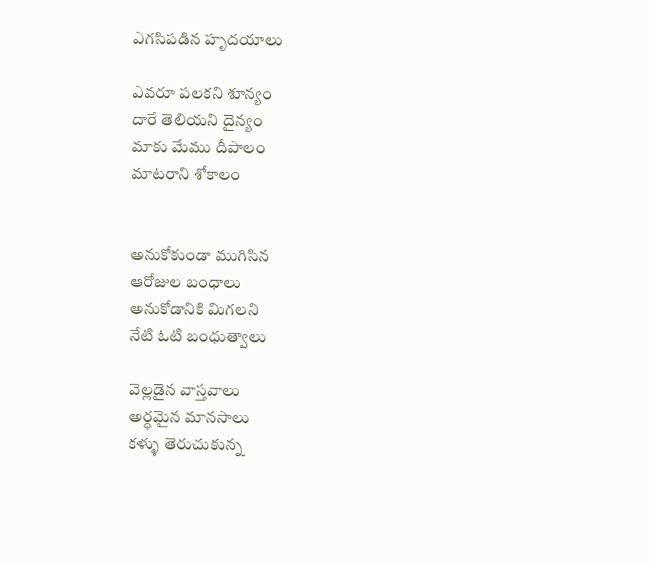ఎగసిపడిన హృదయాలు

ఎవరూ పలకని శూన్యం
దారే తెలియని దైన్యం
మాకు మేము దీపాలం
మాటరాని శోకాలం


అనుకోకుండా ముగిసిన
ఆరోజుల బంధాలు
అనుకోడానికి మిగలని
నేటి ఓటి బంధుత్వాలు

వెల్లడైన వాస్తవాలు
అర్ధమైన మానసాలు
కళ్ళు తెరుచుకున్న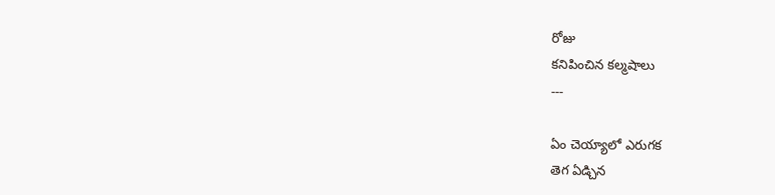రోజు
కనిపించిన కల్మషాలు
---

ఏం చెయ్యాలో ఎరుగక
తెగ ఏడ్చిన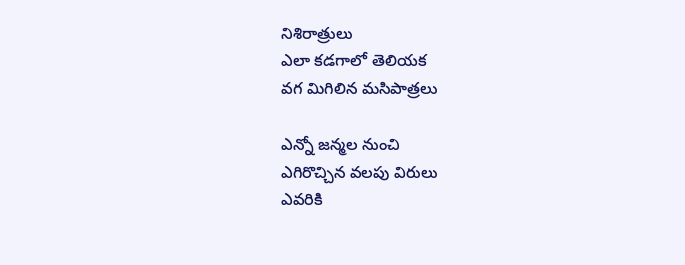నిశిరాత్రులు
ఎలా కడగాలో తెలియక
వగ మిగిలిన మసిపాత్రలు

ఎన్నో జన్మల నుంచి
ఎగిరొచ్చిన వలపు విరులు
ఎవరికి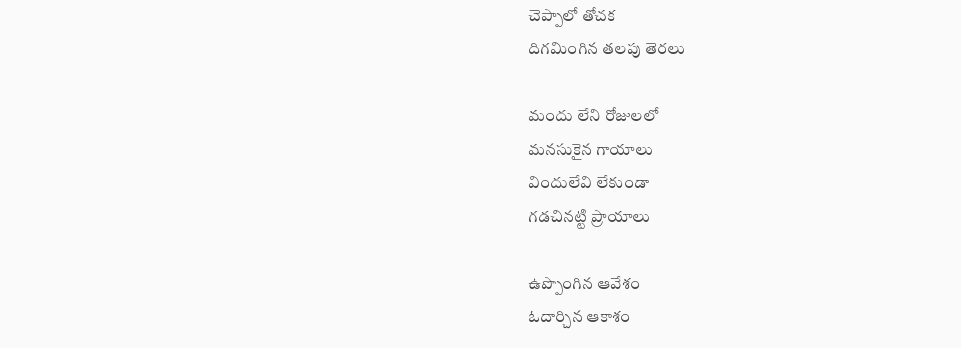చెప్పాలో తోచక
దిగమింగిన తలపు తెరలు

మందు లేని రోజులలో
మనసుకైన గాయాలు
విందులేవి లేకుండా
గడచినట్టి ప్రాయాలు

ఉప్పొంగిన ఆవేశం
ఓదార్చిన ఆకాశం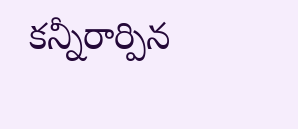కన్నీరార్పిన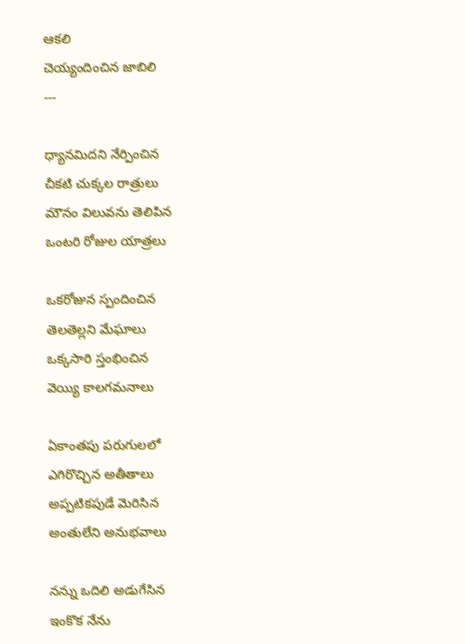ఆకలి
చెయ్యందించిన జాబిలి
---

ధ్యానమిదని నేర్పించిన
చీకటి చుక్కల రాత్రులు
మౌనం విలువను తెలిపిన
ఒంటరి రోజుల యాత్రలు

ఒకరోజున స్పందించిన
తెలతెల్లని మేఘాలు
ఒక్కసారి స్తంభించిన
వెయ్యి కాలగమనాలు

ఏకాంతపు పరుగులలో
ఎగిరొచ్చిన అతీతాలు
అప్పటికపుడే మెరిసిన
అంతులేని అనుభవాలు

నన్ను ఒదిలి అడుగేసిన
ఇంకొక నేను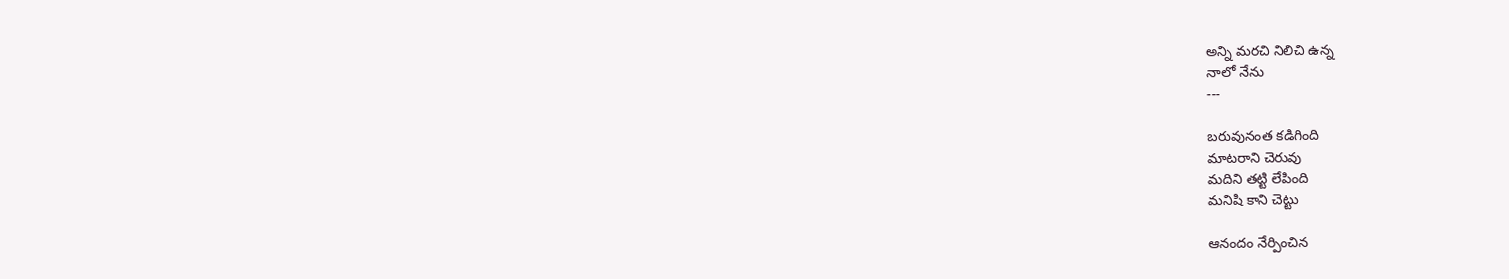అన్ని మరచి నిలిచి ఉన్న
నాలో నేను
---

బరువునంత కడిగింది
మాటరాని చెరువు
మదిని తట్టి లేపింది
మనిషి కాని చెట్టు

ఆనందం నేర్పించిన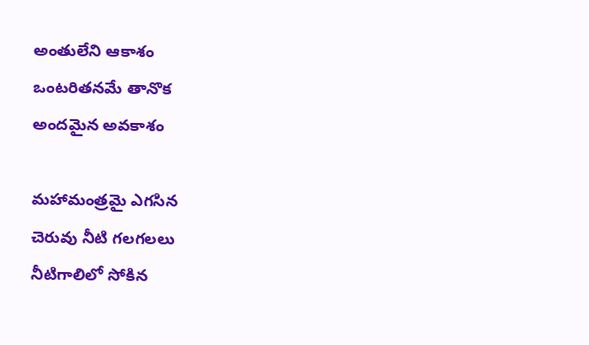అంతులేని ఆకాశం
ఒంటరితనమే తానొక
అందమైన అవకాశం

మహామంత్రమై ఎగసిన
చెరువు నీటి గలగలలు
నీటిగాలిలో సోకిన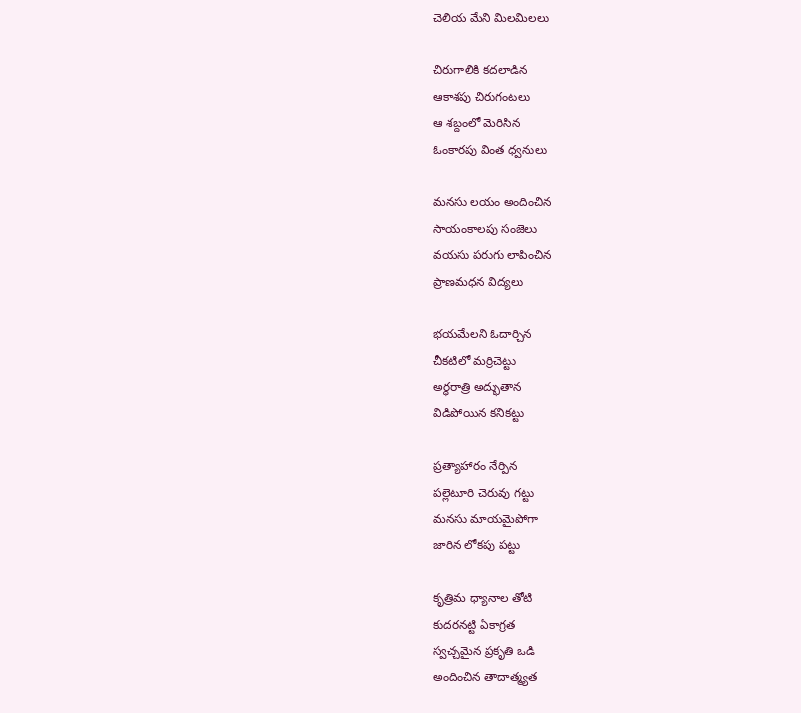చెలియ మేని మిలమిలలు

చిరుగాలికి కదలాడిన
ఆకాశపు చిరుగంటలు
ఆ శబ్దంలో మెరిసిన
ఓంకారపు వింత ధ్వనులు

మనసు లయం అందించిన
సాయంకాలపు సంజెలు
వయసు పరుగు లాపించిన
ప్రాణమధన విద్యలు

భయమేలని ఓదార్చిన
చీకటిలో మర్రిచెట్టు
అర్ధరాత్రి అద్భుతాన
విడిపోయిన కనికట్టు

ప్రత్యాహారం నేర్పిన
పల్లెటూరి చెరువు గట్టు
మనసు మాయమైపోగా
జారిన లోకపు పట్టు

కృత్రిమ ధ్యానాల తోటి
కుదరనట్టి ఏకాగ్రత
స్వచ్చమైన ప్రకృతి ఒడి
అందించిన తాదాత్మ్యత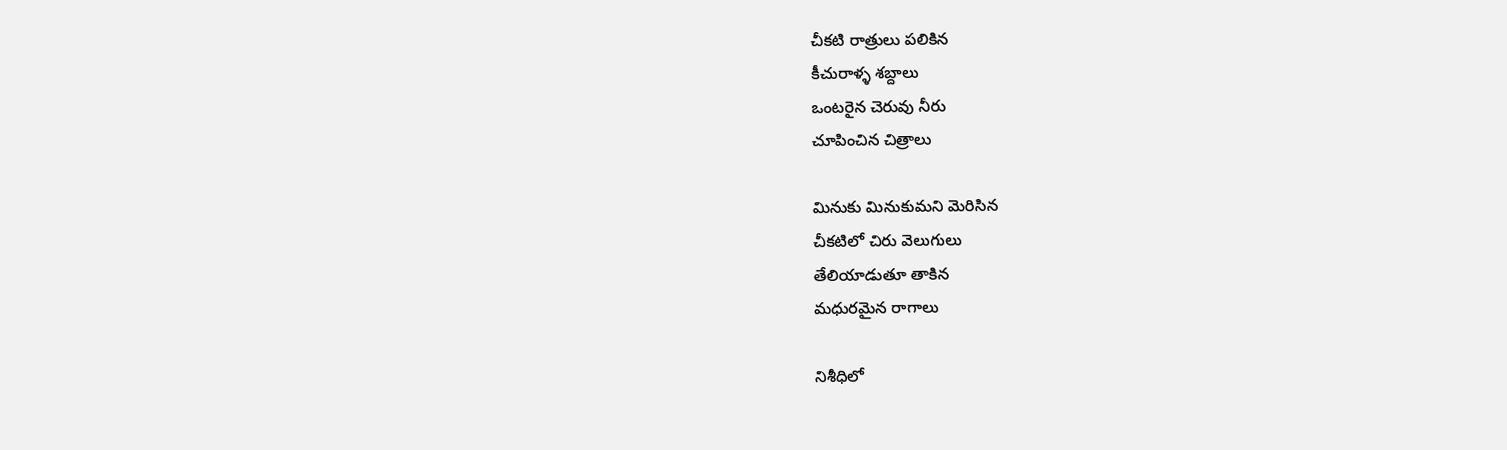చీకటి రాత్రులు పలికిన
కీచురాళ్ళ శబ్దాలు
ఒంటరైన చెరువు నీరు
చూపించిన చిత్రాలు

మినుకు మినుకుమని మెరిసిన
చీకటిలో చిరు వెలుగులు
తేలియాడుతూ తాకిన
మధురమైన రాగాలు

నిశీధిలో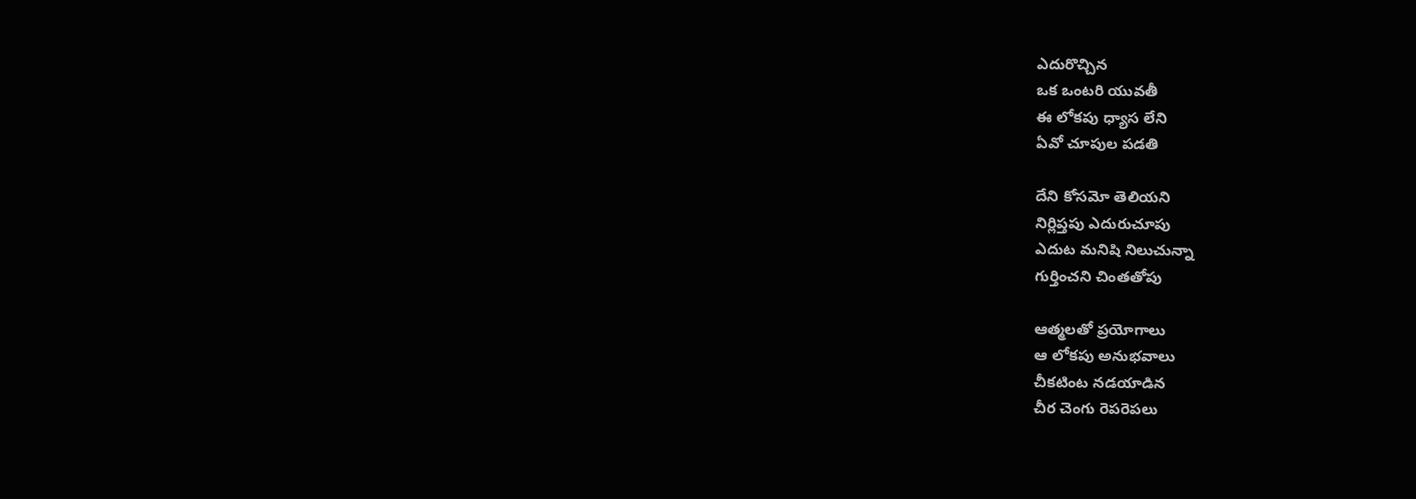ఎదురొచ్చిన
ఒక ఒంటరి యువతీ
ఈ లోకపు ధ్యాస లేని
ఏవో చూపుల పడతి

దేని కోసమో తెలియని
నిర్లిప్తపు ఎదురుచూపు
ఎదుట మనిషి నిలుచున్నా
గుర్తించని చింతతోపు

ఆత్మలతో ప్రయోగాలు
ఆ లోకపు అనుభవాలు
చీకటింట నడయాడిన
చీర చెంగు రెపరెపలు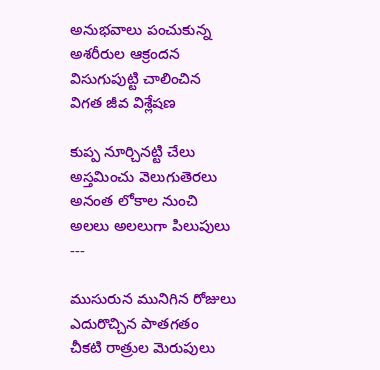అనుభవాలు పంచుకున్న
అశరీరుల ఆక్రందన
విసుగుపుట్టి చాలించిన
విగత జీవ విశ్లేషణ

కుప్ప నూర్చినట్టి చేలు
అస్తమించు వెలుగుతెరలు
అనంత లోకాల నుంచి
అలలు అలలుగా పిలుపులు
---

ముసురున మునిగిన రోజులు
ఎదురొచ్చిన పాతగతం
చీకటి రాత్రుల మెరుపులు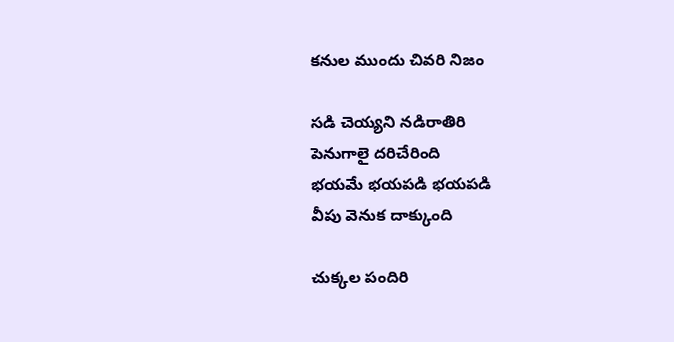కనుల ముందు చివరి నిజం

సడి చెయ్యని నడిరాతిరి
పెనుగాలై దరిచేరింది
భయమే భయపడి భయపడి
వీపు వెనుక దాక్కుంది

చుక్కల పందిరి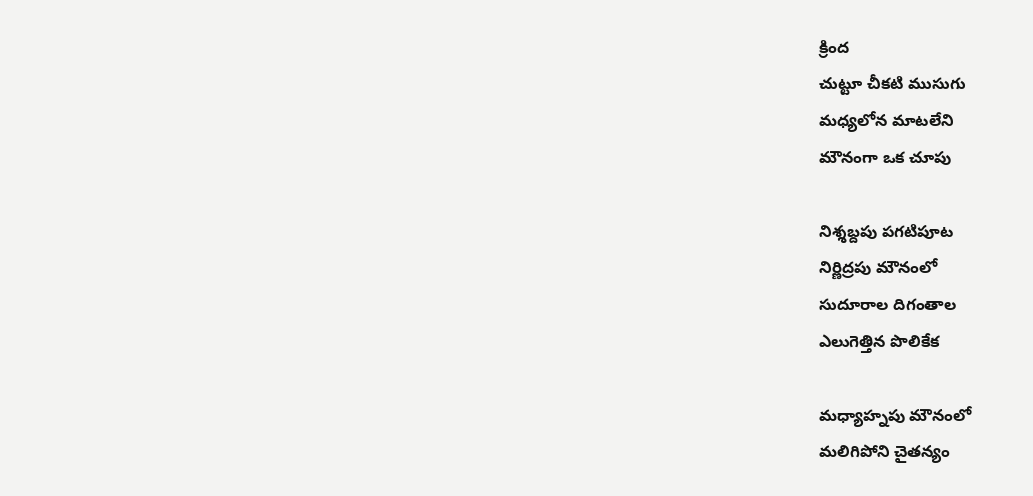క్రింద
చుట్టూ చీకటి ముసుగు
మధ్యలోన మాటలేని
మౌనంగా ఒక చూపు

నిశ్శబ్దపు పగటిపూట
నిర్ణిద్రపు మౌనంలో
సుదూరాల దిగంతాల
ఎలుగెత్తిన పొలికేక

మధ్యాహ్నపు మౌనంలో
మలిగిపోని చైతన్యం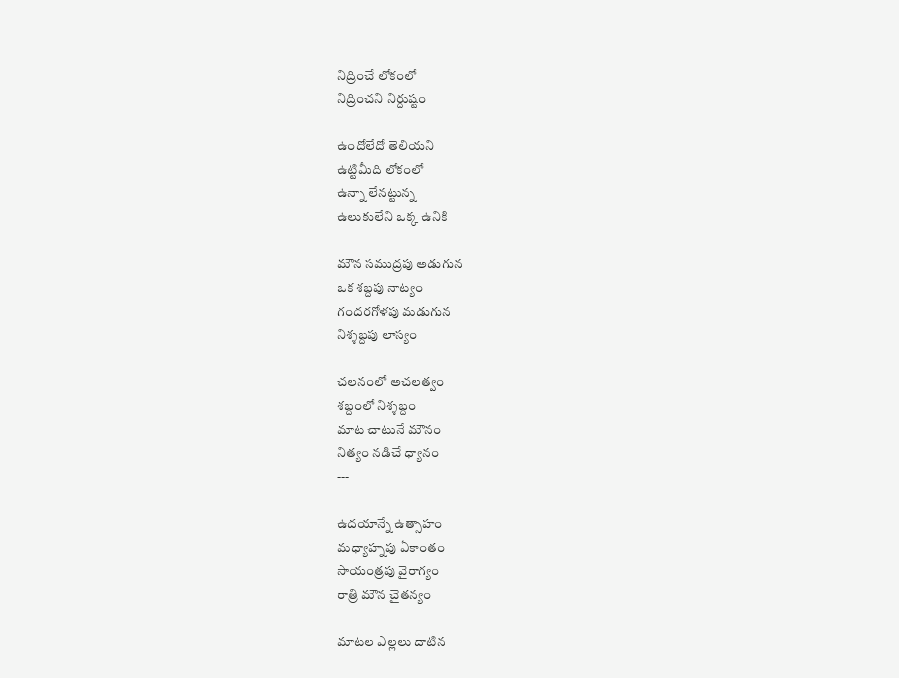నిద్రించే లోకంలో
నిద్రించని నిర్దుష్టం

ఉందోలేదో తెలియని
ఉట్టిమీది లోకంలో
ఉన్నా లేనట్టున్న
ఉలుకులేని ఒక్క ఉనికి

మౌన సముద్రపు అడుగున
ఒక శబ్దపు నాట్యం
గందరగోళపు మడుగున
నిశ్శబ్దపు లాస్యం

చలనంలో అచలత్వం
శబ్దంలో నిశ్శబ్దం
మాట చాటునే మౌనం
నిత్యం నడిచే ధ్యానం
---

ఉదయాన్నే ఉత్సాహం
మధ్యాహ్నపు ఏకాంతం
సాయంత్రపు వైరాగ్యం
రాత్రి మౌన చైతన్యం

మాటల ఎల్లలు దాటిన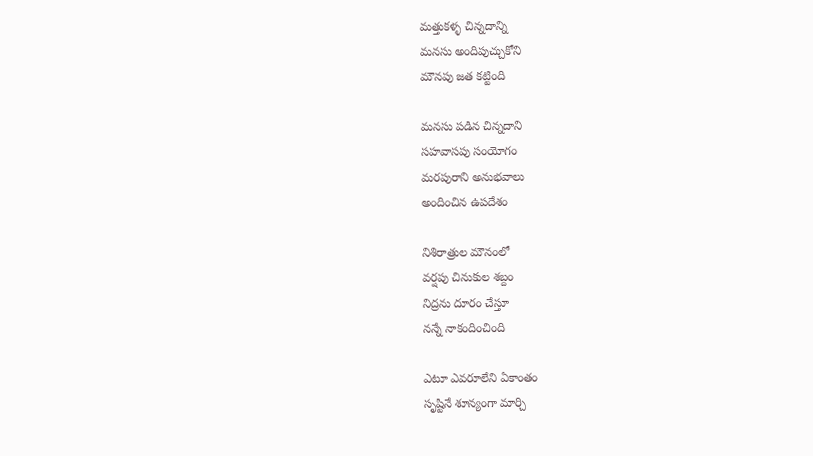మత్తుకళ్ళ చిన్నదాన్ని
మనసు అందిపుచ్చుకోని
మౌనపు జత కట్టింది

మనసు పడిన చిన్నదాని
సహవాసపు సంయోగం
మరపురాని అనుభవాలు
అందించిన ఉపదేశం

నిశిరాత్రుల మౌనంలో
వర్షపు చినుకుల శబ్దం
నిద్రను దూరం చేస్తూ
నన్నే నాకందించింది

ఎటూ ఎవరూలేని ఏకాంతం
సృష్టినే శూన్యంగా మార్చి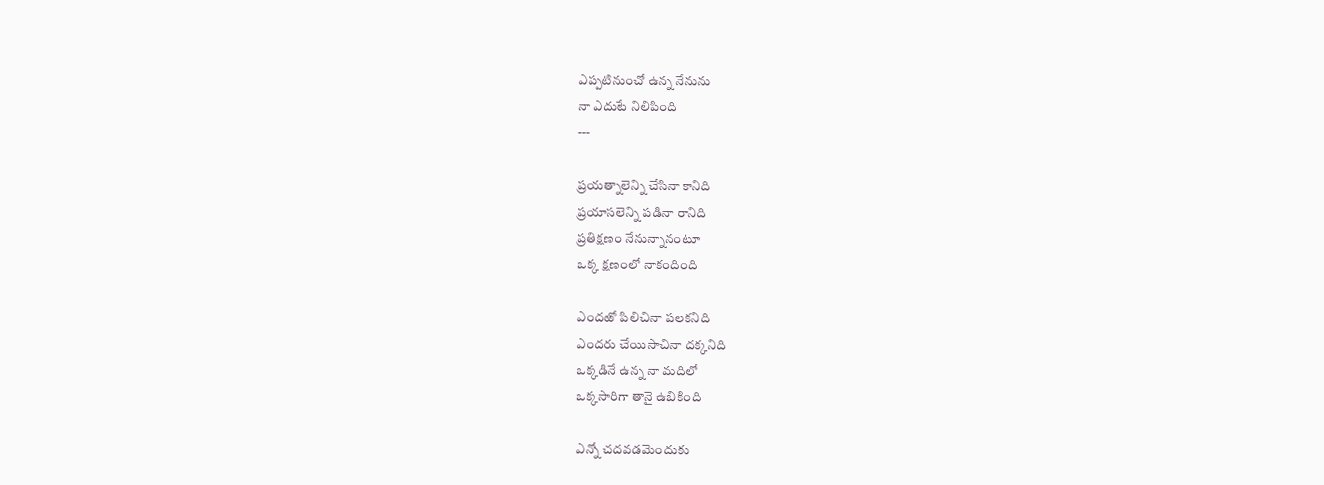ఎప్పటినుంచో ఉన్న నేనును
నా ఎదుటే నిలిపింది
---

ప్రయత్నాలెన్ని చేసినా కానిది
ప్రయాసలెన్ని పడినా రానిది
ప్రతిక్షణం నేనున్నానంటూ
ఒక్క క్షణంలో నాకందింది

ఎందఱో పిలిచినా పలకనిది
ఎందరు చేయిసాచినా దక్కనిది
ఒక్కడినే ఉన్న నా మదిలో
ఒక్కసారిగా తానై ఉబికింది

ఎన్నో చదవడమెందుకు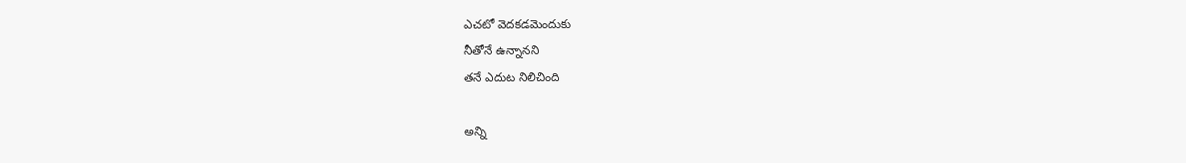ఎచటో వెదకడమెందుకు
నీతోనే ఉన్నానని
తనే ఎదుట నిలిచింది

అన్ని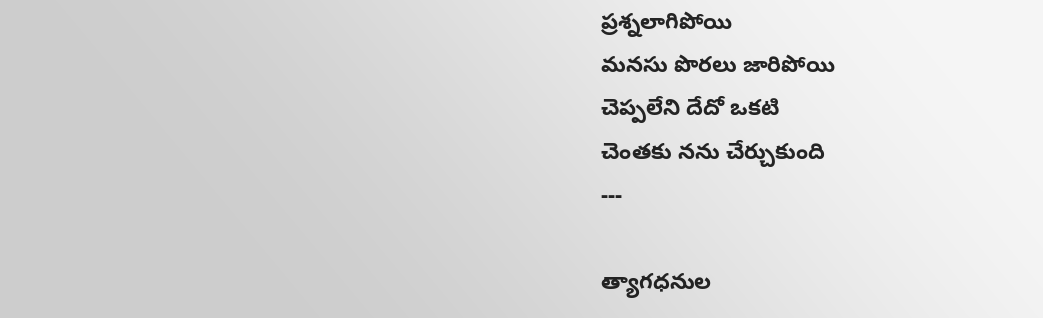ప్రశ్నలాగిపోయి
మనసు పొరలు జారిపోయి
చెప్పలేని దేదో ఒకటి
చెంతకు నను చేర్చుకుంది
---

త్యాగధనుల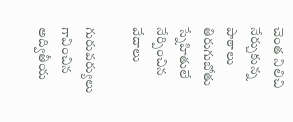చెంత నిలిచి
నేర్చుకున్న పాఠాలు
తిరుగుబోతు స్నేహితులే
నేర్పించిన వేదాలు

గురువర్యులు గావించిన
అద్వితీయ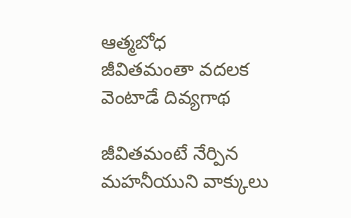ఆత్మబోధ
జీవితమంతా వదలక
వెంటాడే దివ్యగాథ

జీవితమంటే నేర్పిన
మహనీయుని వాక్కులు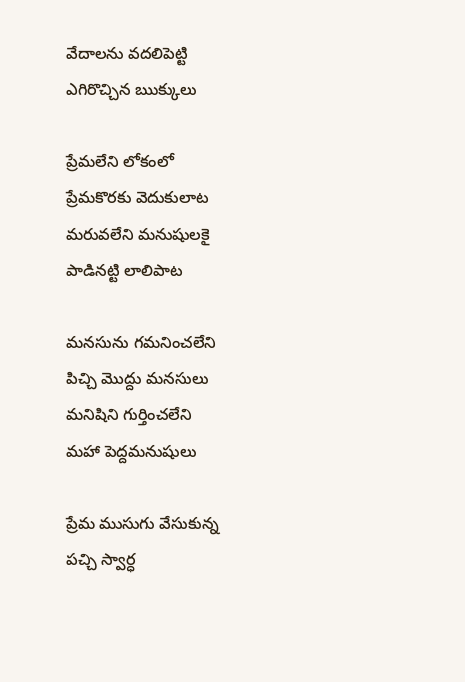వేదాలను వదలిపెట్టి
ఎగిరొచ్చిన ఋక్కులు

ప్రేమలేని లోకంలో
ప్రేమకొరకు వెదుకులాట
మరువలేని మనుషులకై
పాడినట్టి లాలిపాట

మనసును గమనించలేని
పిచ్చి మొద్దు మనసులు
మనిషిని గుర్తించలేని
మహా పెద్దమనుషులు

ప్రేమ ముసుగు వేసుకున్న
పచ్చి స్వార్ధ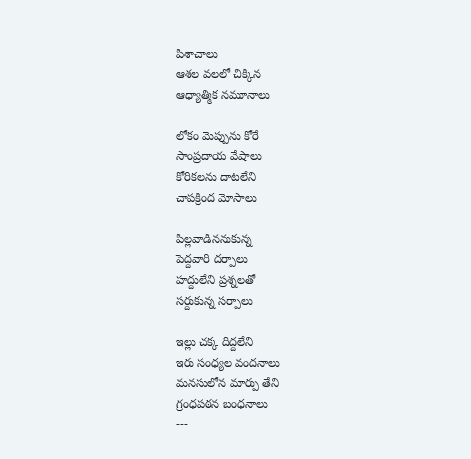పిశాచాలు
ఆశల వలలో చిక్కిన
ఆధ్యాత్మిక నమూనాలు

లోకం మెప్పును కోరే
సాంప్రదాయ వేషాలు
కోరికలను దాటలేని
చాపక్రింద మోసాలు

పిల్లవాడిననుకున్న
పెద్దవారి దర్పాలు
హద్దులేని ప్రశ్నలతో
సర్దుకున్న సర్పాలు

ఇల్లు చక్క దిద్దలేని
ఇరు సంధ్యల వందనాలు
మనసులోన మార్పు తేని
గ్రంధపఠన బంధనాలు
---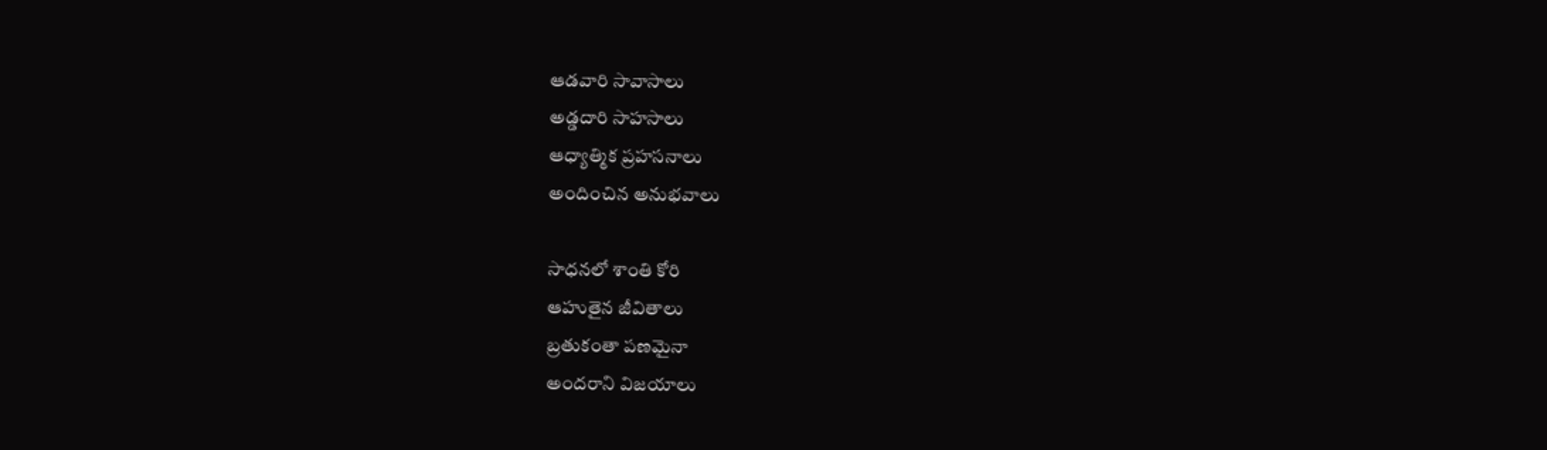ఆడవారి సావాసాలు
అడ్డదారి సాహసాలు
ఆధ్యాత్మిక ప్రహసనాలు
అందించిన అనుభవాలు

సాధనలో శాంతి కోరి
ఆహుతైన జీవితాలు
బ్రతుకంతా పణమైనా
అందరాని విజయాలు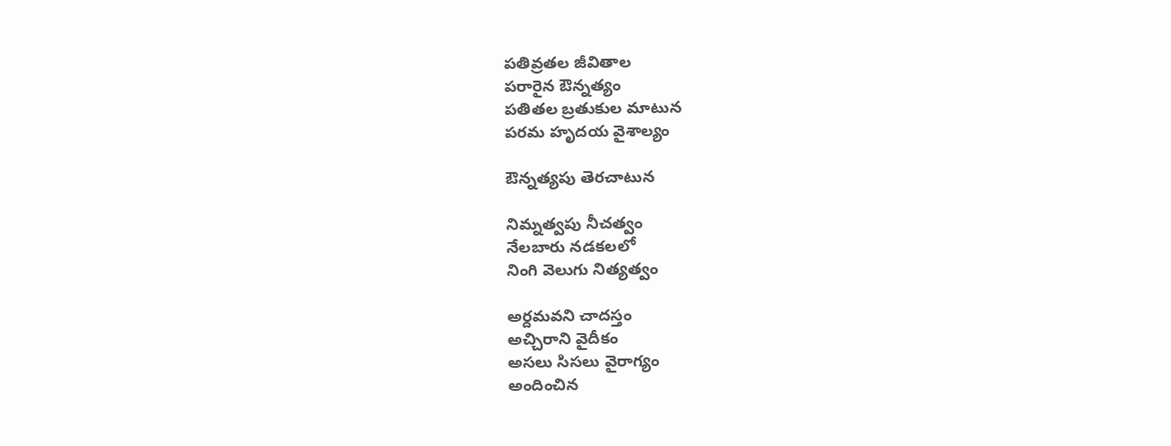పతివ్రతల జీవితాల
పరారైన ఔన్నత్యం
పతితల బ్రతుకుల మాటున
పరమ హృదయ వైశాల్యం

ఔన్నత్యపు తెరచాటున

నిమ్నత్వపు నీచత్వం
నేలబారు నడకలలో
నింగి వెలుగు నిత్యత్వం

అర్దమవని చాదస్తం
అచ్చిరాని వైదీకం
అసలు సిసలు వైరాగ్యం
అందించిన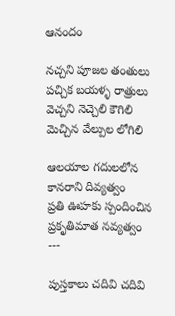ఆనందం

నచ్చని పూజల తంతులు
పచ్చిక బయళ్ళ రాత్రులు
వెచ్చని నెచ్చెలి కౌగిలి
మెచ్చిన వేల్పుల లోగిలి

ఆలయాల గదులలోన
కానరాని దివ్యత్వం
ప్రతి ఊహకు స్పందించిన
ప్రకృతిమాత నవ్యత్వం
---

పుస్తకాలు చదివి చదివి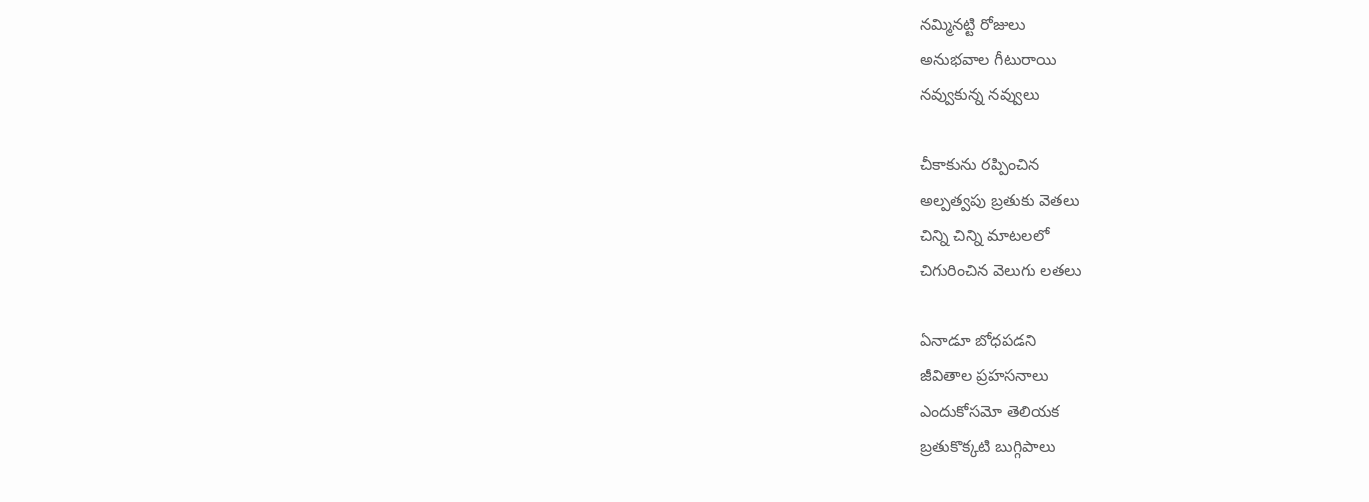నమ్మినట్టి రోజులు
అనుభవాల గీటురాయి
నవ్వుకున్న నవ్వులు

చీకాకును రప్పించిన
అల్పత్వపు బ్రతుకు వెతలు
చిన్ని చిన్ని మాటలలో
చిగురించిన వెలుగు లతలు

ఏనాడూ బోధపడని
జీవితాల ప్రహసనాలు
ఎందుకోసమో తెలియక
బ్రతుకొక్కటి బుగ్గిపాలు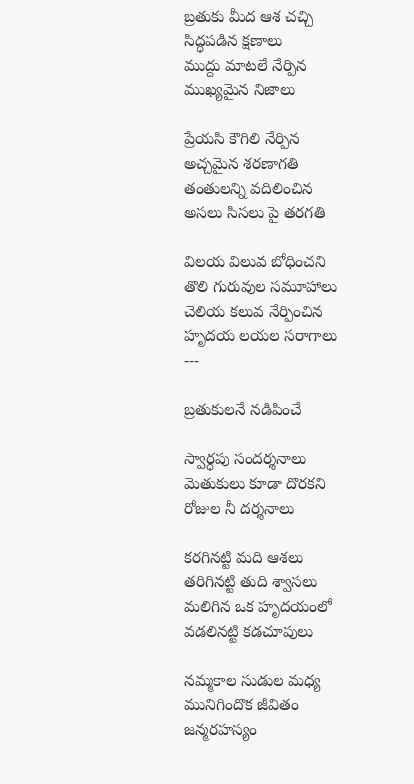బ్రతుకు మీద ఆశ చచ్చి
సిద్ధపడిన క్షణాలు
ముద్దు మాటలే నేర్పిన
ముఖ్యమైన నిజాలు

ప్రేయసి కౌగిలి నేర్పిన
అచ్చమైన శరణాగతి
తంతులన్ని వదిలించిన
అసలు సిసలు పై తరగతి

విలయ విలువ బోధించని
తొలి గురువుల సమూహాలు
చెలియ కలువ నేర్పించిన
హృదయ లయల సరాగాలు
---

బ్రతుకులనే నడిపించే

స్వార్ధపు సందర్శనాలు
మెతుకులు కూడా దొరకని
రోజుల నీ దర్శనాలు

కరగినట్టి మది ఆశలు
తరిగినట్టి తుది శ్వాసలు
మలిగిన ఒక హృదయంలో
వడలినట్టి కడచూపులు

నమ్మకాల సుడుల మధ్య
మునిగిందొక జీవితం
జన్మరహస్యం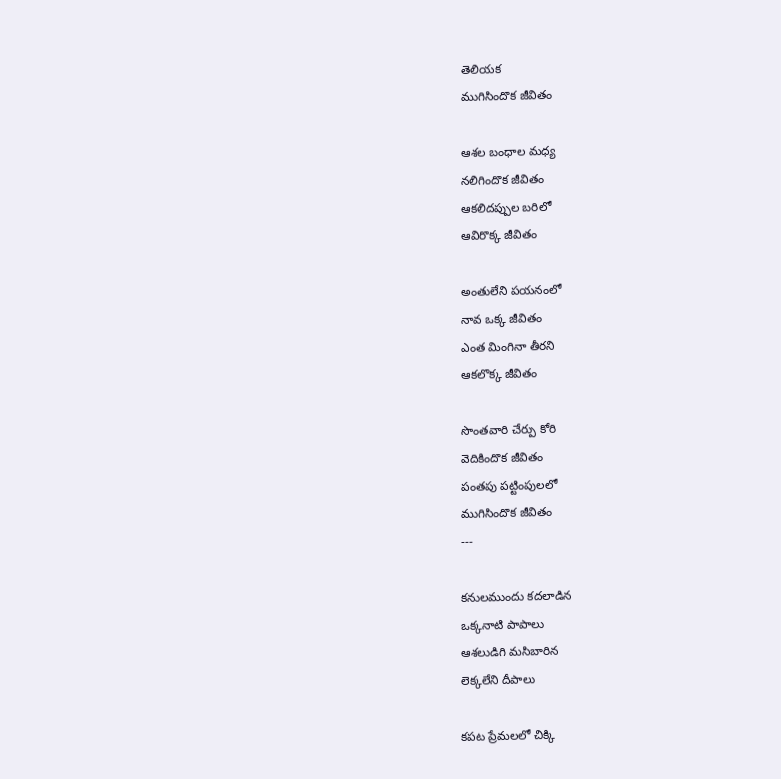తెలియక
ముగిసిందొక జీవితం

ఆశల బంధాల మధ్య
నలిగిందొక జీవితం
ఆకలిదప్పుల బరిలో
ఆవిరొక్క జీవితం

అంతులేని పయనంలో
నావ ఒక్క జీవితం
ఎంత మింగినా తీరని
ఆకలొక్క జీవితం

సొంతవారి చేర్పు కోరి
వెదికిందొక జీవితం
పంతపు పట్టింపులలో
ముగిసిందొక జీవితం
---

కనులముందు కదలాడిన
ఒక్కనాటి పాపాలు
ఆశలుడిగి మసిబారిన
లెక్కలేని దీపాలు

కపట ప్రేమలలో చిక్కి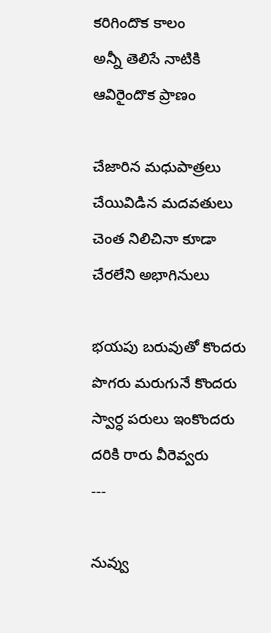కరిగిందొక కాలం
అన్నీ తెలిసే నాటికి
ఆవిరైందొక ప్రాణం

చేజారిన మధుపాత్రలు
చేయివిడిన మదవతులు
చెంత నిలిచినా కూడా
చేరలేని అభాగినులు

భయపు బరువుతో కొందరు
పొగరు మరుగునే కొందరు
స్వార్ధ పరులు ఇంకొందరు
దరికి రారు వీరెవ్వరు
---

నువ్వు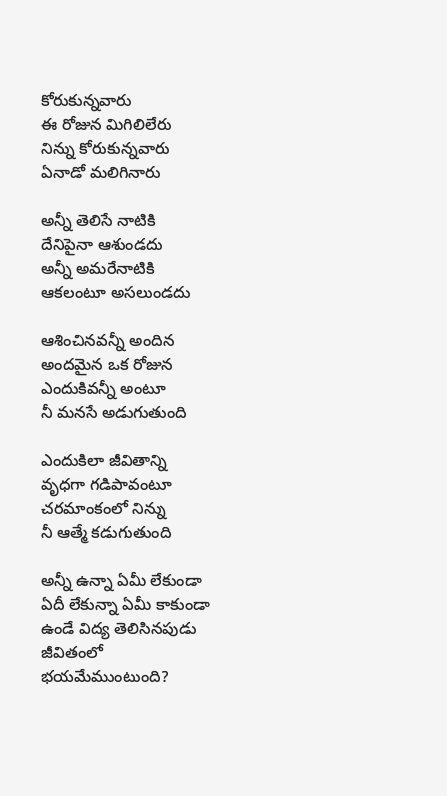కోరుకున్నవారు
ఈ రోజున మిగిలిలేరు
నిన్ను కోరుకున్నవారు
ఏనాడో మలిగినారు

అన్నీ తెలిసే నాటికి
దేనిపైనా ఆశుండదు
అన్నీ అమరేనాటికి
ఆకలంటూ అసలుండదు

ఆశించినవన్నీ అందిన
అందమైన ఒక రోజున
ఎందుకివన్నీ అంటూ
నీ మనసే అడుగుతుంది

ఎందుకిలా జీవితాన్ని
వృధగా గడిపావంటూ
చరమాంకంలో నిన్ను
నీ ఆత్మే కడుగుతుంది

అన్నీ ఉన్నా ఏమీ లేకుండా
ఏదీ లేకున్నా ఏమీ కాకుండా
ఉండే విద్య తెలిసినపుడు
జీవితంలో భయమేముంటుంది?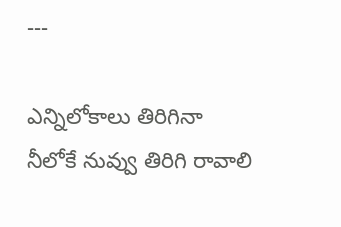---

ఎన్నిలోకాలు తిరిగినా
నీలోకే నువ్వు తిరిగి రావాలి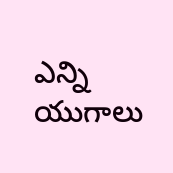ఎన్ని యుగాలు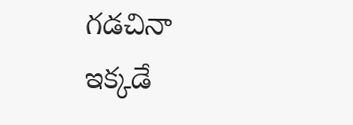గడచినా
ఇక్కడే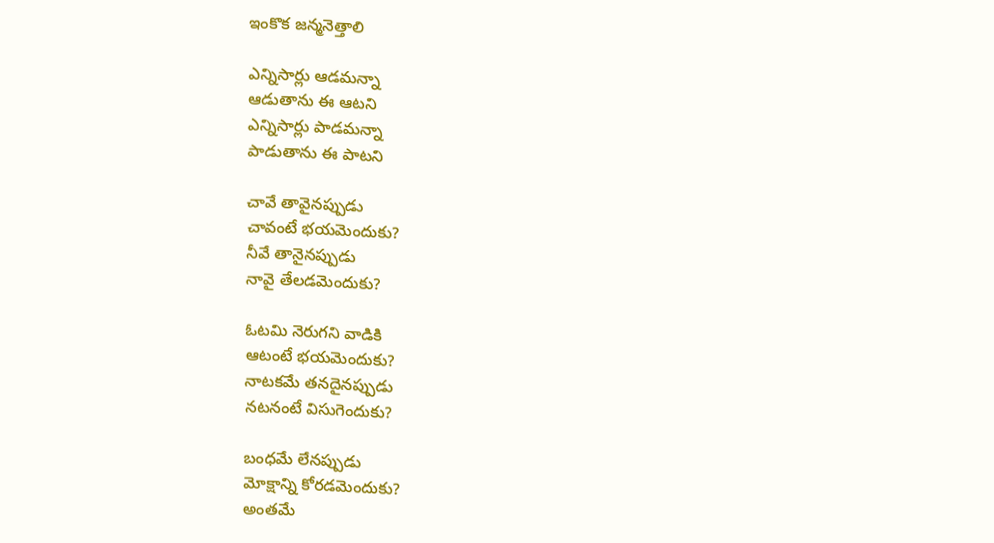ఇంకొక జన్మనెత్తాలి

ఎన్నిసార్లు ఆడమన్నా
ఆడుతాను ఈ ఆటని
ఎన్నిసార్లు పాడమన్నా
పాడుతాను ఈ పాటని

చావే తావైనప్పుడు
చావంటే భయమెందుకు?
నీవే తానైనప్పుడు
నావై తేలడమెందుకు?

ఓటమి నెరుగని వాడికి
ఆటంటే భయమెందుకు?
నాటకమే తనదైనప్పుడు
నటనంటే విసుగెందుకు?

బంధమే లేనప్పుడు
మోక్షాన్ని కోరడమెందుకు?
అంతమే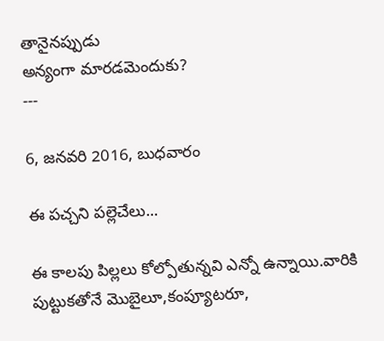తానైనప్పుడు
అన్యంగా మారడమెందుకు?
---

6, జనవరి 2016, బుధవారం

ఈ పచ్చని పల్లెచేలు...

ఈ కాలపు పిల్లలు కోల్పోతున్నవి ఎన్నో ఉన్నాయి.వారికి పుట్టుకతోనే మొబైలూ,కంప్యూటరూ,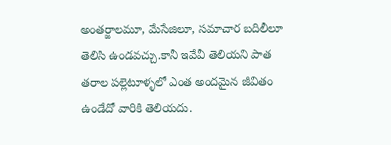అంతర్జాలమూ, మేసేజిలూ, సమాచార బదిలీలూ తెలిసి ఉండవచ్చు.కానీ ఇవేవీ తెలియని పాత తరాల పల్లెటూళ్ళలో ఎంత అందమైన జీవితం ఉండేదో వారికి తెలియదు.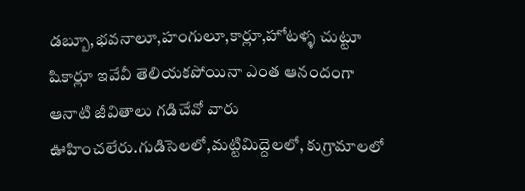డబ్బూ,భవనాలూ,హంగులూ,కార్లూ,హోటళ్ళ చుట్టూ షికార్లూ ఇవేవీ తెలియకపోయినా ఎంత ఆనందంగా ఆనాటి జీవితాలు గడిచేవో వారు ఊహించలేరు.గుడిసెలలో,మట్టిమిద్దెలలో, కుగ్రామాలలో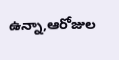ఉన్నా,ఆరోజుల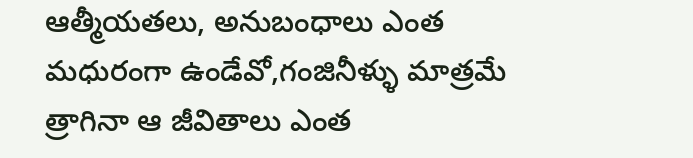ఆత్మీయతలు, అనుబంధాలు ఎంత మధురంగా ఉండేవో,గంజినీళ్ళు మాత్రమే త్రాగినా ఆ జీవితాలు ఎంత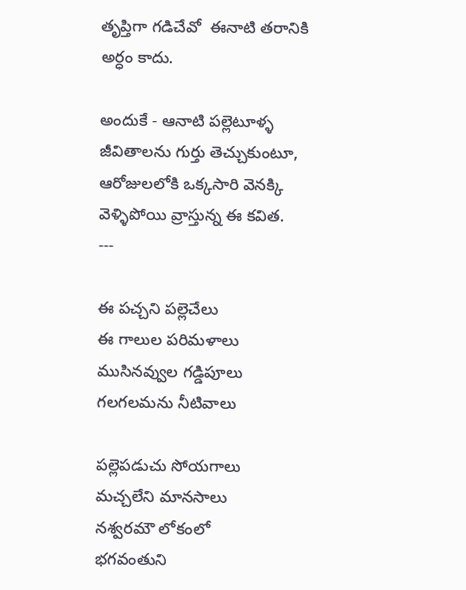తృప్తిగా గడిచేవో  ఈనాటి తరానికి అర్ధం కాదు.

అందుకే - ఆనాటి పల్లెటూళ్ళ జీవితాలను గుర్తు తెచ్చుకుంటూ, ఆరోజులలోకి ఒక్కసారి వెనక్కి వెళ్ళిపోయి వ్రాస్తున్న ఈ కవిత.
---

ఈ పచ్చని పల్లెచేలు
ఈ గాలుల పరిమళాలు
ముసినవ్వుల గడ్డిపూలు
గలగలమను నీటివాలు

పల్లెపడుచు సోయగాలు
మచ్చలేని మానసాలు
నశ్వరమౌ లోకంలో
భగవంతుని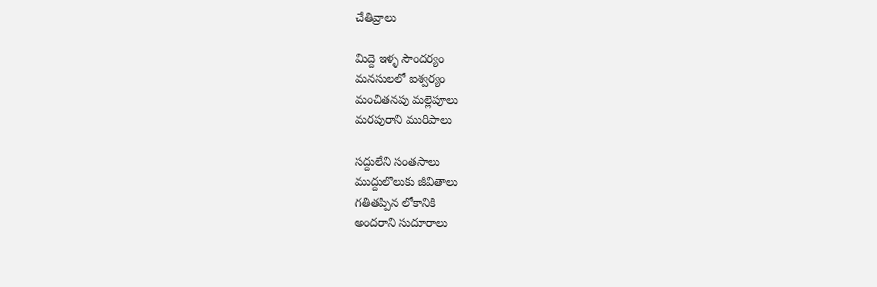చేతివ్రాలు

మిద్దె ఇళ్ళ సౌందర్యం
మనసులలో ఐశ్వర్యం
మంచితనపు మల్లెపూలు
మరపురాని మురిపాలు

సద్దులేని సంతసాలు
ముద్దులొలుకు జీవితాలు
గతితప్పిన లోకానికి
అందరాని సుదూరాలు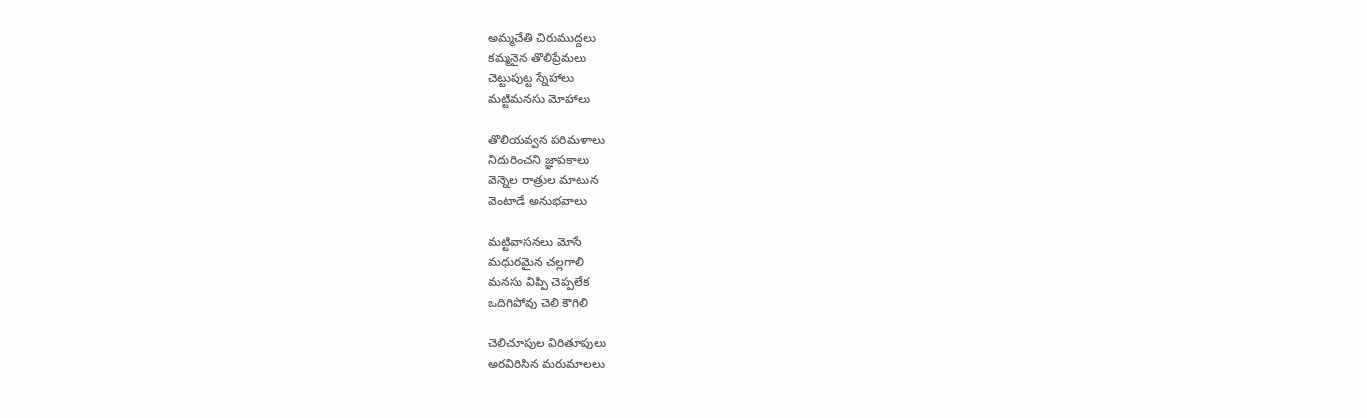అమ్మచేతి చిరుముద్దలు
కమ్మనైన తొలిప్రేమలు
చెట్టుపుట్ట స్నేహాలు
మట్టిమనసు మోహాలు

తొలియవ్వన పరిమళాలు
నిదురించని జ్ఞాపకాలు
వెన్నెల రాత్రుల మాటున
వెంటాడే అనుభవాలు

మట్టివాసనలు మోసే
మధురమైన చల్లగాలి
మనసు విప్పి చెప్పలేక
ఒదిగిపోవు చెలి కౌగిలి

చెలిచూపుల విరితూపులు
అరవిరిసిన మరుమాలలు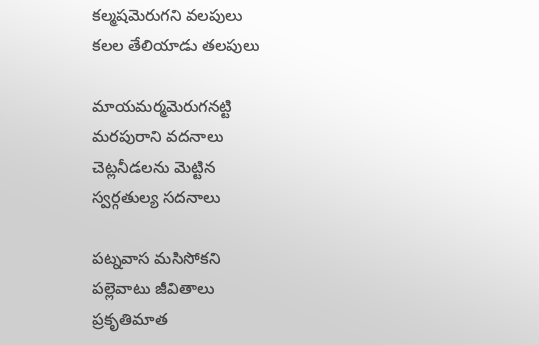కల్మషమెరుగని వలపులు
కలల తేలియాడు తలపులు

మాయమర్మమెరుగనట్టి
మరపురాని వదనాలు
చెట్లనీడలను మెట్టిన
స్వర్గతుల్య సదనాలు

పట్నవాస మసిసోకని
పల్లెవాటు జీవితాలు
ప్రకృతిమాత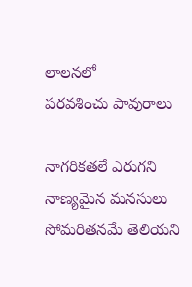లాలనలో
పరవశించు పావురాలు

నాగరికతలే ఎరుగని
నాణ్యమైన మనసులు
సోమరితనమే తెలియని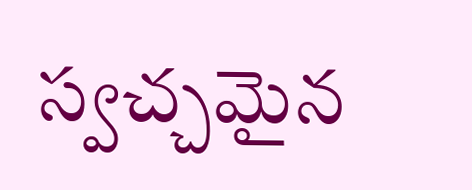స్వచ్చమైన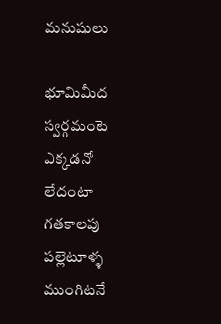మనుషులు

భూమిమీద స్వర్గమంటె
ఎక్కడనో లేదంటా
గతకాలపు పల్లెటూళ్ళ
ముంగిటనే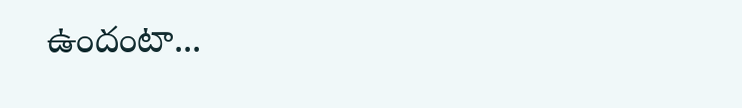ఉందంటా...